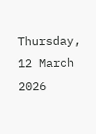Thursday, 12 March 2026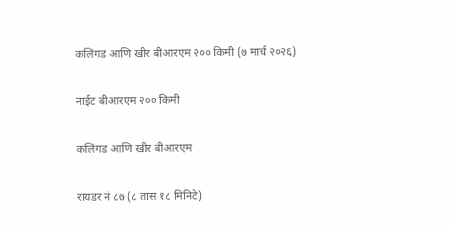कलिंगड आणि खीर बीआरएम २०० किमी (७ मार्च २०२६)

नाईट बीआरएम २०० किमी

कलिंगड आणि खीर बीआरएम

रायडर नं ८७ (८ तास १८ मिनिटे)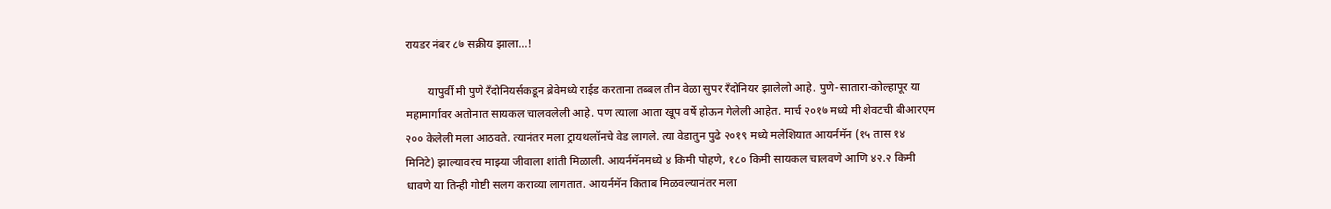रायडर नंबर ८७ सक्रीय झाला...!

        यापुर्वी मी पुणे रँदोनियर्सकडून ब्रेवेमध्ये राईड करताना तब्बल तीन वेळा सुपर रँदोनियर झालेलो आहे. पुणे-सातारा-कोल्हापूर या महामार्गावर अतोनात सायकल चालवलेली आहे. पण त्याला आता खूप वर्षे होऊन गेलेली आहेत. मार्च २०१७ मध्ये मी शेवटची बीआरएम २०० केलेली मला आठवते. त्यानंतर मला ट्रायथलॉनचे वेड लागले. त्या वेडातुन पुढे २०१९ मध्ये मलेशियात आयर्नमॅन (१५ तास १४ मिनिटे) झाल्यावरच माझ्या जीवाला शांती मिळाली. आयर्नमॅनमध्ये ४ किमी पोहणे, १८० किमी सायकल चालवणे आणि ४२.२ किमी धावणे या तिन्ही गोष्टी सलग कराव्या लागतात. आयर्नमॅन किताब मिळवल्यानंतर मला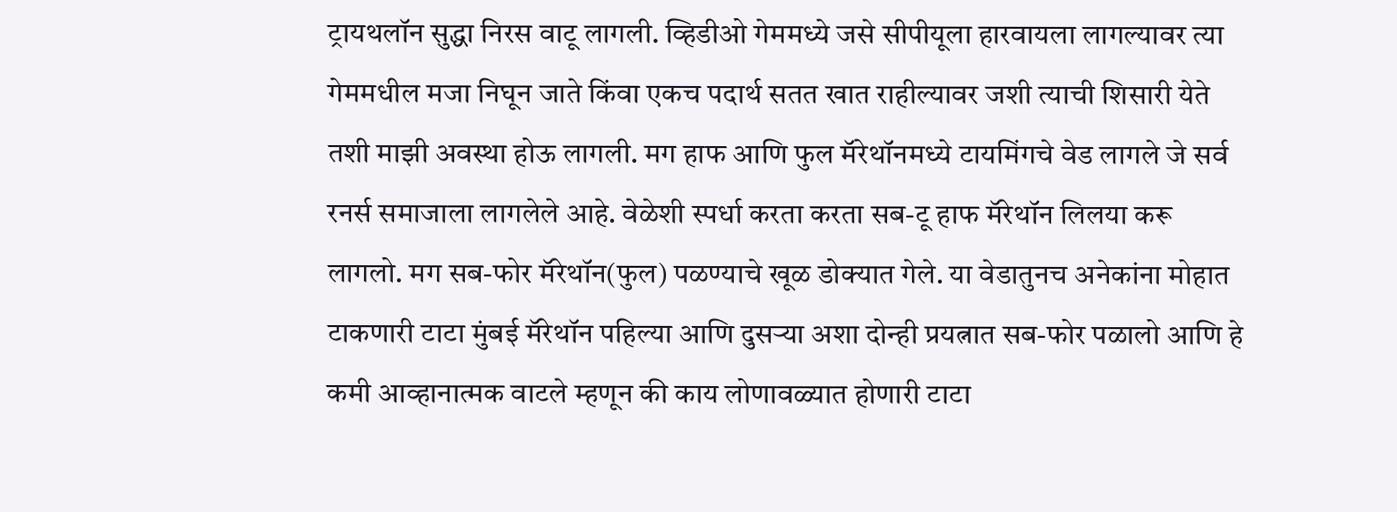ट्रायथलॉन सुद्धा निरस वाटू लागली. व्हिडीओ गेममध्ये जसे सीपीयूला हारवायला लागल्यावर त्या गेममधील मजा निघून जाते किंवा एकच पदार्थ सतत खात राहील्यावर जशी त्याची शिसारी येते तशी माझी अवस्था होऊ लागली. मग हाफ आणि फुल मॅरेथॉनमध्ये टायमिंगचे वेड लागले जे सर्व रनर्स समाजाला लागलेले आहे. वेळेशी स्पर्धा करता करता सब-टू हाफ मॅरेथॉन लिलया करू लागलो. मग सब-फोर मॅरेथॉन(फुल) पळण्याचे खूळ डोक्यात गेले. या वेडातुनच अनेकांना मोहात टाकणारी टाटा मुंबई मॅरेथॉन पहिल्या आणि दुसऱ्या अशा दोन्ही प्रयत्नात सब-फोर पळालो आणि हे कमी आव्हानात्मक वाटले म्हणून की काय लोणावळ्यात होणारी टाटा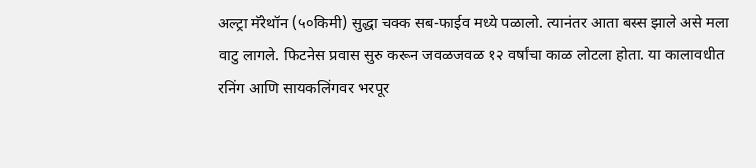अल्ट्रा मॅरेथॉन (५०किमी) सुद्धा चक्क सब-फाईव मध्ये पळालो. त्यानंतर आता बस्स झाले असे मला वाटु लागले. फिटनेस प्रवास सुरु करून जवळजवळ १२ वर्षांचा काळ लोटला होता. या कालावधीत रनिंग आणि सायकलिंगवर भरपूर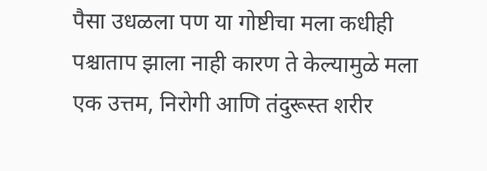पैसा उधळला पण या गोष्टीचा मला कधीही पश्चाताप झाला नाही कारण ते केल्यामुळे मला एक उत्तम, निरोगी आणि तंदुरूस्त शरीर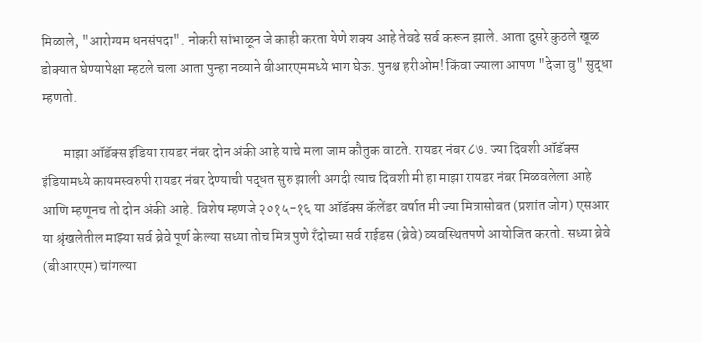मिळाले, "आरोग्यम धनसंपदा". नोकरी सांभाळून जे काही करता येणे शक्य आहे तेवढे सर्व करून झाले. आता दुसरे कुठले खूळ डोक्यात घेण्यापेक्षा म्हटले चला आता पुन्हा नव्याने बीआरएममध्ये भाग घेऊ. पुनश्च हरीओम! किंवा ज्याला आपण "देजा वु" सुद्धा म्हणतो.

        माझा ऑडॅक्स इंडिया रायडर नंबर दोन अंकी आहे याचे मला जाम कौतुक वाटते. रायडर नंबर ८७. ज्या दिवशी ऑडॅक्स इंडियामध्ये कायमस्वरुपी रायडर नंबर देण्याची पद्धत सुरु झाली अगदी त्याच दिवशी मी हा माझा रायडर नंबर मिळवलेला आहे आणि म्हणूनच तो दोन अंकी आहे. विशेष म्हणजे २०१५-१६ या ऑडॅक्स कॅलेंडर वर्षात मी ज्या मित्रासोबत (प्रशांत जोग) एसआर या श्रृंखलेतील माझ्या सर्व ब्रेवे पूर्ण केल्या सध्या तोच मित्र पुणे रॅंदोच्या सर्व राईडस (ब्रेवे) व्यवस्थितपणे आयोजित करतो. सध्या ब्रेवे (बीआरएम) चांगल्या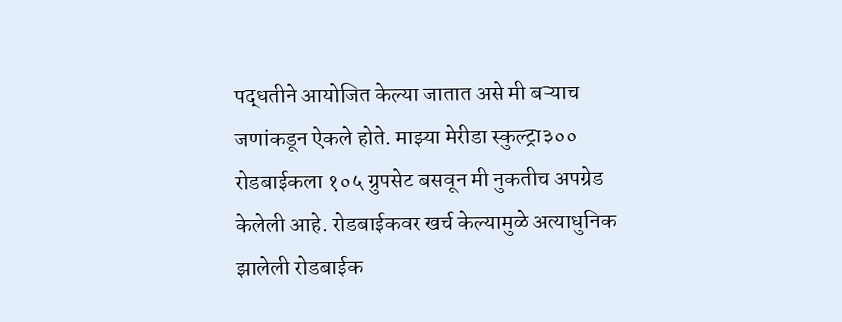पद्धतीने आयोजित केल्या जातात असे मी बऱ्याच जणांकडून ऐकले होते. माझ्या मेरीडा स्कुल्ट्रा३०० रोडबाईकला १०५ ग्रुपसेट बसवून मी नुकतीच अपग्रेड केलेली आहे. रोडबाईकवर खर्च केल्यामुळे अत्याधुनिक झालेली रोडबाईक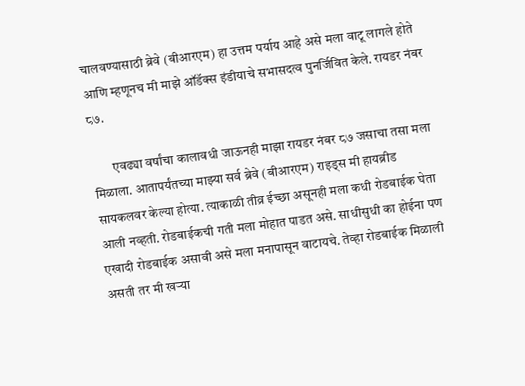चालवण्यासाठी ब्रेवे (बीआरएम) हा उत्तम पर्याय आहे असे मला वाटू लागले होते आणि म्हणूनच मी माझे ऑडॅक्स इंडीयाचे सभासदत्व पुनर्जिवित केले. रायडर नंबर ८७.

        एवढ्या वर्षांचा कालावधी जाऊनही माझा रायडर नंबर ८७ जसाचा तसा मला मिळाला. आतापर्यंतच्या माझ्या सर्व ब्रेवे (बीआरएम) राइड्स मी हायब्रीड सायकलवर केल्या होत्या. त्याकाळी तीव्र ईच्छा असूनही मला कधी रोडबाईक घेता आली नव्हती. रोडबाईकची गती मला मोहात पाडत असे. साधीसुधी का होईना पण एखादी रोडबाईक असावी असे मला मनापासून वाटायचे. तेव्हा रोडबाईक मिळाली असती तर मी खऱ्या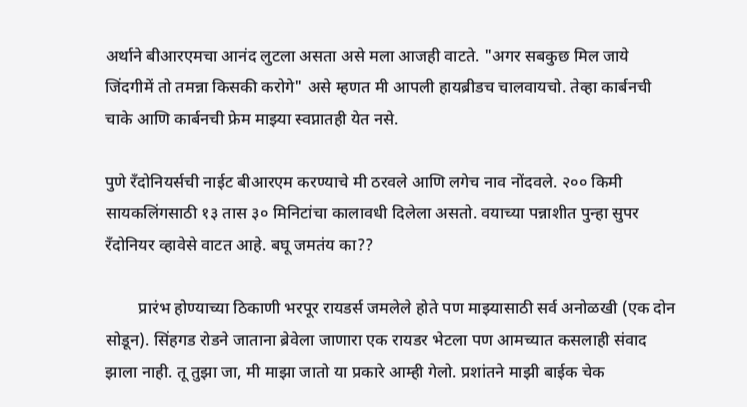अर्थाने बीआरएमचा आनंद लुटला असता असे मला आजही वाटते. "अगर सबकुछ मिल जाये जिंदगीमें तो तमन्ना किसकी करोगे" असे म्हणत मी आपली हायब्रीडच चालवायचो. तेव्हा कार्बनची चाके आणि कार्बनची फ्रेम माझ्या स्वप्नातही येत नसे.

पुणे रँदोनियर्सची नाईट बीआरएम करण्याचे मी ठरवले आणि लगेच नाव नोंदवले. २०० किमी सायकलिंगसाठी १३ तास ३० मिनिटांचा कालावधी दिलेला असतो. वयाच्या पन्नाशीत पुन्हा सुपर रॅंदोनियर व्हावेसे वाटत आहे. बघू जमतंय का??

        प्रारंभ होण्याच्या ठिकाणी भरपूर रायडर्स जमलेले होते पण माझ्यासाठी सर्व अनोळखी (एक दोन सोडून). सिंहगड रोडने जाताना ब्रेवेला जाणारा एक रायडर भेटला पण आमच्यात कसलाही संवाद झाला नाही. तू तुझा जा, मी माझा जातो या प्रकारे आम्ही गेलो. प्रशांतने माझी बाईक चेक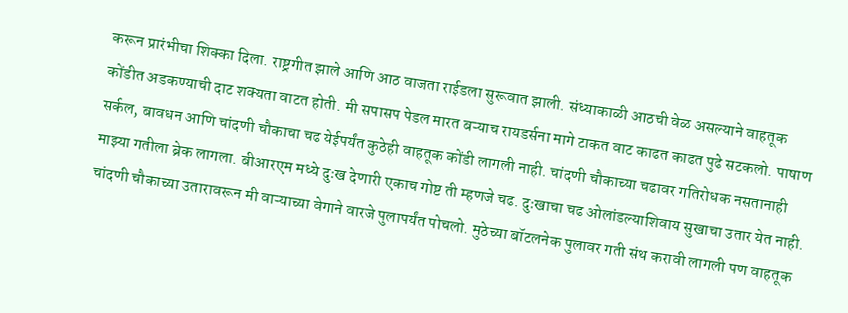करून प्रारंभीचा शिक्का दिला. राष्ट्रगीत झाले आणि आठ वाजता राईडला सुरूवात झाली. संध्याकाळी आठची वेळ असल्याने वाहतूक कोंडीत अडकण्याची दाट शक्यता वाटत होती. मी सपासप पेडल मारत बऱ्याच रायडर्सना मागे टाकत वाट काढत काढत पुढे सटकलो. पाषाण सर्कल, बावधन आणि चांदणी चौकाचा चढ येईपर्यंत कुठेही वाहतूक कोंडी लागली नाही. चांदणी चौकाच्या चढावर गतिरोधक नसतानाही माझ्या गतीला ब्रेक लागला. बीआरएम मध्ये दुःख देणारी एकाच गोष्ट ती म्हणजे चढ. दुःखाचा चढ ओलांडल्याशिवाय सुखाचा उतार येत नाही. चांदणी चौकाच्या उतारावरून मी वाऱ्याच्या वेगाने वारजे पुलापर्यंत पोचलो. मुठेच्या बॉटलनेक पुलावर गती संथ करावी लागली पण वाहतूक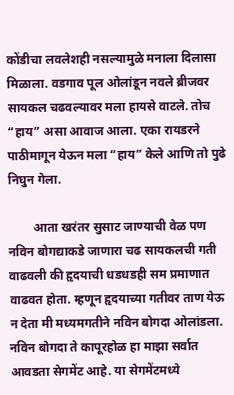कोंडीचा लवलेशही नसल्यामुळे मनाला दिलासा मिळाला. वडगाव पूल ओलांडून नवले ब्रीजवर सायकल चढवल्यावर मला हायसे वाटले. तोच “हाय” असा आवाज आला. एका रायडरने पाठीमागून येऊन मला “हाय” केले आणि तो पुढे निघुन गेला.

        आता खरंतर सुसाट जाण्याची वेळ पण नविन बोगद्याकडे जाणारा चढ सायकलची गती वाढवली की हृदयाची धडधडही सम प्रमाणात वाढवत होता. म्हणून हृदयाच्या गतीवर ताण येऊ न देता मी मध्यमगतीने नविन बोगदा ओलांडला. नविन बोगदा ते कापूरहोळ हा माझा सर्वात आवडता सेगमेंट आहे. या सेगमेंटमध्ये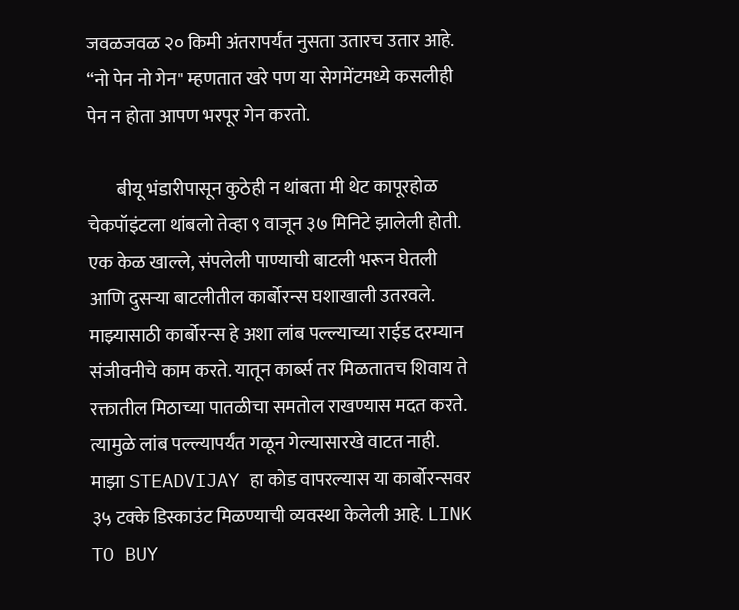जवळजवळ २० किमी अंतरापर्यंत नुसता उतारच उतार आहे. “नो पेन नो गेन" म्हणतात खरे पण या सेगमेंटमध्ये कसलीही पेन न होता आपण भरपूर गेन करतो.

        बीयू भंडारीपासून कुठेही न थांबता मी थेट कापूरहोळ चेकपॉइंटला थांबलो तेव्हा ९ वाजून ३७ मिनिटे झालेली होती. एक केळ खाल्ले, संपलेली पाण्याची बाटली भरून घेतली आणि दुसऱ्या बाटलीतील कार्बोरन्स घशाखाली उतरवले. माझ्यासाठी कार्बोरन्स हे अशा लांब पल्ल्याच्या राईड दरम्यान संजीवनीचे काम करते. यातून कार्ब्स तर मिळतातच शिवाय ते रक्तातील मिठाच्या पातळीचा समतोल राखण्यास मदत करते. त्यामुळे लांब पल्ल्यापर्यंत गळून गेल्यासारखे वाटत नाही. माझा STEADVIJAY हा कोड वापरल्यास या कार्बोरन्सवर ३५ टक्के डिस्काउंट मिळण्याची व्यवस्था केलेली आहे. LINK TO BUY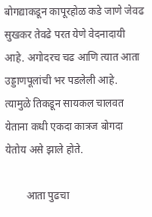बोगद्याकडून कापूरहोळ कडे जाणे जेवढ सुखकर तेवढे परत येणे वेदनादायी आहे. अगोदरच चढ आणि त्यात आता उड्डाणपूलांची भर पडलेली आहे. त्यामुळे तिकडून सायकल चालवत येताना कधी एकदा कात्रज बोगदा येतोय असे झाले होते.

        आता पुढचा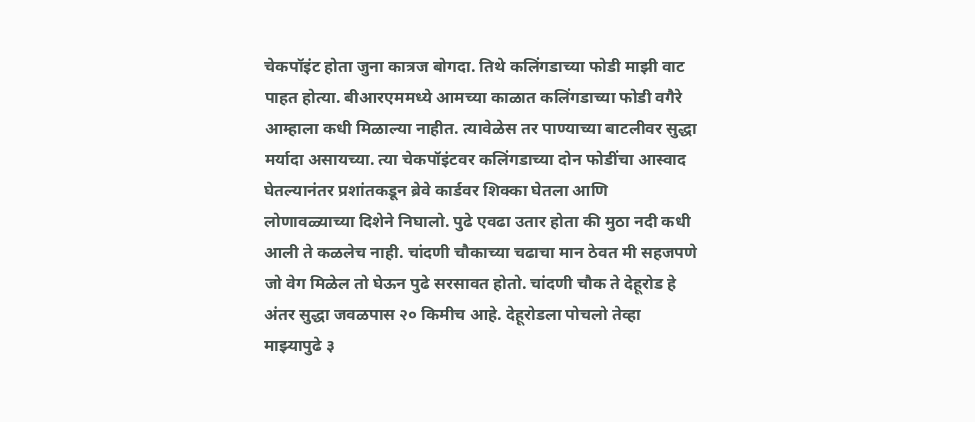चेकपॉइंट होता जुना कात्रज बोगदा. तिथे कलिंगडाच्या फोडी माझी वाट पाहत होत्या. बीआरएममध्ये आमच्या काळात कलिंगडाच्या फोडी वगैरे आम्हाला कधी मिळाल्या नाहीत. त्यावेळेस तर पाण्याच्या बाटलीवर सुद्धा मर्यादा असायच्या. त्या चेकपॉइंटवर कलिंगडाच्या दोन फोडींचा आस्वाद घेतल्यानंतर प्रशांतकडून ब्रेवे कार्डवर शिक्का घेतला आणि लोणावळ्याच्या दिशेने निघालो. पुढे एवढा उतार होता की मुठा नदी कधी आली ते कळलेच नाही. चांदणी चौकाच्या चढाचा मान ठेवत मी सहजपणे जो वेग मिळेल तो घेऊन पुढे सरसावत होतो. चांदणी चौक ते देहूरोड हे अंतर सुद्धा जवळपास २० किमीच आहे. देहूरोडला पोचलो तेव्हा माझ्यापुढे ३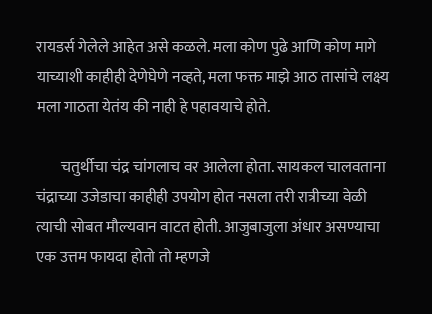रायडर्स गेलेले आहेत असे कळले. मला कोण पुढे आणि कोण मागे याच्याशी काहीही देणेघेणे नव्हते, मला फक्त माझे आठ तासांचे लक्ष्य मला गाठता येतंय की नाही हे पहावयाचे होते.

        चतुर्थीचा चंद्र चांगलाच वर आलेला होता. सायकल चालवताना चंद्राच्या उजेडाचा काहीही उपयोग होत नसला तरी रात्रीच्या वेळी त्याची सोबत मौल्यवान वाटत होती. आजुबाजुला अंधार असण्याचा एक उत्तम फायदा होतो तो म्हणजे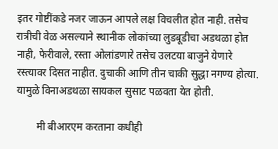इतर गोष्टींकडे नजर जाऊन आपले लक्ष विचलीत होत नाही. तसेच रात्रीची वेळ असल्याने स्थानीक लोकांच्या लुडबूडीचा अडथळा होत नाही, फेरीवाले, रस्ता ओलांडणारे तसेच उलटया बाजुने येणारे रस्त्यावर दिसत नाहीत. दुचाकी आणि तीन चाकी सुद्धा नगण्य होत्या. यामुळे विनाअडथळा सायकल सुसाट पळवता येत होती.

        मी बीआरएम करताना कधीही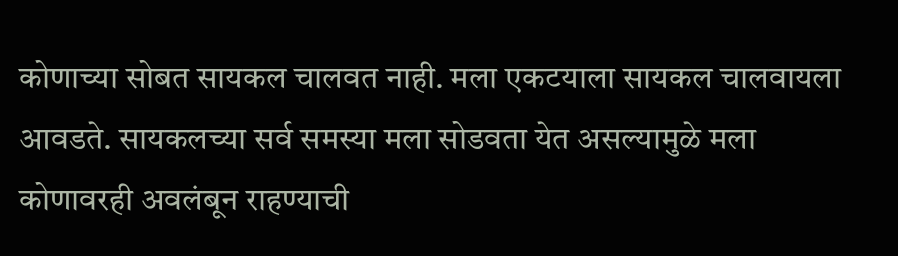कोणाच्या सोबत सायकल चालवत नाही. मला एकटयाला सायकल चालवायला आवडते. सायकलच्या सर्व समस्या मला सोडवता येत असल्यामुळे मला कोणावरही अवलंबून राहण्याची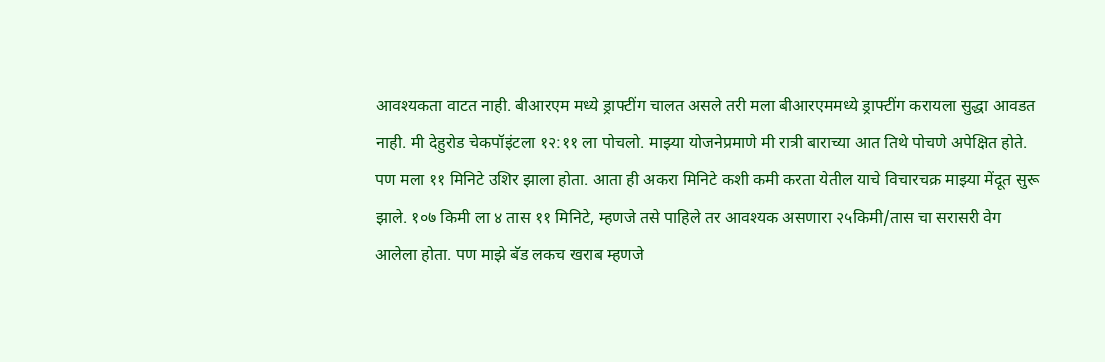आवश्यकता वाटत नाही. बीआरएम मध्ये ड्राफ्टींग चालत असले तरी मला बीआरएममध्ये ड्राफ्टींग करायला सुद्धा आवडत नाही. मी देहुरोड चेकपॉइंटला १२:११ ला पोचलो. माझ्या योजनेप्रमाणे मी रात्री बाराच्या आत तिथे पोचणे अपेक्षित होते. पण मला ११ मिनिटे उशिर झाला होता. आता ही अकरा मिनिटे कशी कमी करता येतील याचे विचारचक्र माझ्या मेंदूत सुरू झाले. १०७ किमी ला ४ तास ११ मिनिटे, म्हणजे तसे पाहिले तर आवश्यक असणारा २५किमी/तास चा सरासरी वेग आलेला होता. पण माझे बॅड लकच खराब म्हणजे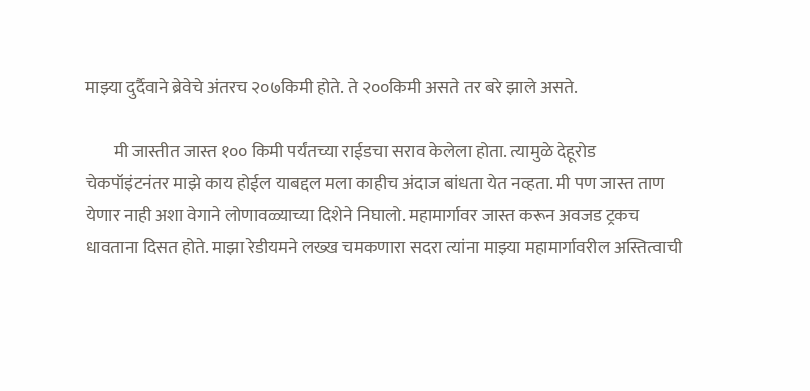माझ्या दुर्दैवाने ब्रेवेचे अंतरच २०७किमी होते. ते २००किमी असते तर बरे झाले असते.

        मी जास्तीत जास्त १०० किमी पर्यंतच्या राईडचा सराव केलेला होता. त्यामुळे देहूरोड चेकपॉइंटनंतर माझे काय होईल याबद्दल मला काहीच अंदाज बांधता येत नव्हता. मी पण जास्त ताण येणार नाही अशा वेगाने लोणावळ्याच्या दिशेने निघालो. महामार्गावर जास्त करून अवजड ट्रकच धावताना दिसत होते. माझा रेडीयमने लख्ख चमकणारा सदरा त्यांना माझ्या महामार्गावरील अस्तित्वाची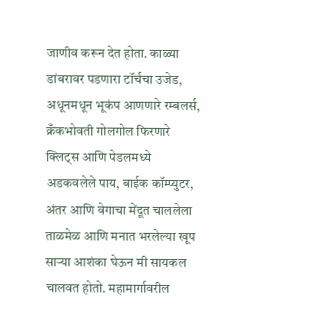जाणीव करून देत होता. काळ्या डांबरावर पडणारा टॉर्चचा उजेड, अधूनमधून भूकंप आणणारे रम्बलर्स, क्रँकभोवती गोलगोल फिरणारे क्लिट्स आणि पेडलमध्ये अडकवलेले पाय, बाईक कॉम्प्युटर, अंतर आणि वेगाचा मेंदूत चाललेला ताळमेळ आणि मनात भरलेल्या खूप साऱ्या आशंका घेऊन मी सायकल चालवत होतो. महामार्गावरील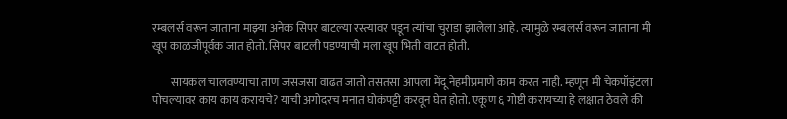रम्बलर्स वरून जाताना माझ्या अनेक सिपर बाटल्या रस्त्यावर पडून त्यांचा चुराडा झालेला आहे. त्यामुळे रम्बलर्स वरून जाताना मी खूप काळजीपूर्वक जात होतो. सिपर बाटली पडण्याची मला खूप भिती वाटत होती.

        सायकल चालवण्याचा ताण जसजसा वाढत जातो तसतसा आपला मेंदू नेहमीप्रमाणे काम करत नाही. म्हणून मी चेकपॉइंटला पोचल्यावर काय काय करायचे? याची अगोदरच मनात घोकंपट्टी करवून घेत होतो. एकूण ६ गोष्टी करायच्या हे लक्षात ठेवले की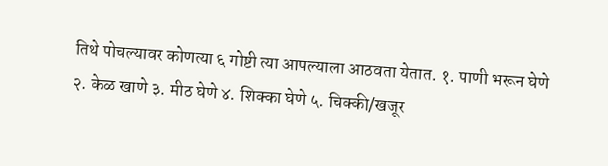तिथे पोचल्यावर कोणत्या ६ गोष्टी त्या आपल्याला आठवता येतात. १. पाणी भरून घेणे २. केळ खाणे ३. मीठ घेणे ४. शिक्का घेणे ५. चिक्की/खजूर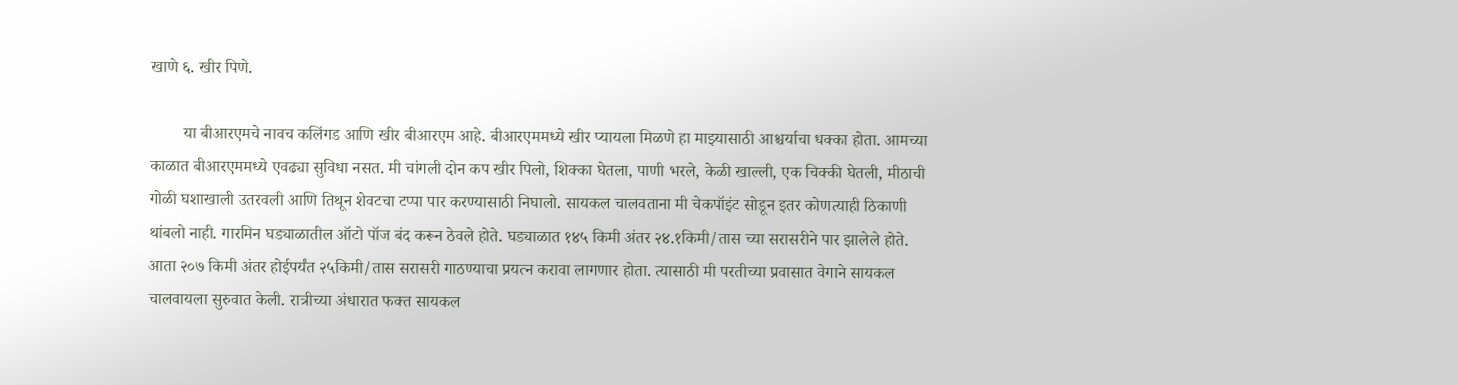खाणे ६. खीर पिणे.

        या बीआरएमचे नावच कलिंगड आणि खीर बीआरएम आहे. बीआरएममध्ये खीर प्यायला मिळणे हा माझ्यासाठी आश्चर्याचा धक्का होता. आमच्या काळात बीआरएममध्ये एवढ्या सुविधा नसत. मी चांगली दोन कप खीर पिलो, शिक्का घेतला, पाणी भरले, केळी खाल्ली, एक चिक्की घेतली, मीठाची गोळी घशाखाली उतरवली आणि तिथून शेवटचा टप्पा पार करण्यासाठी निघालो. सायकल चालवताना मी चेकपॉइंट सोडून इतर कोणत्याही ठिकाणी थांबलो नाही. गारमिन घड्याळातील ऑटो पॉज बंद करून ठेवले होते. घड्याळात १४५ किमी अंतर २४.१किमी/तास च्या सरासरीने पार झालेले होते. आता २०७ किमी अंतर होईपर्यंत २५किमी/तास सरासरी गाठण्याचा प्रयत्न करावा लागणार होता. त्यासाठी मी परतीच्या प्रवासात वेगाने सायकल चालवायला सुरुवात केली. रात्रीच्या अंधारात फक्त सायकल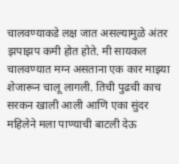चालवण्याकडे लक्ष जात असल्यामुळे अंतर झपाझप कमी होत होते. मी सायकल चालवण्यात मग्न असताना एक कार माझ्या शेजारून चालू लागली. तिची पुढची काच सरकन खाली आली आणि एका सुंदर महिलेने मला पाण्याची बाटली देऊ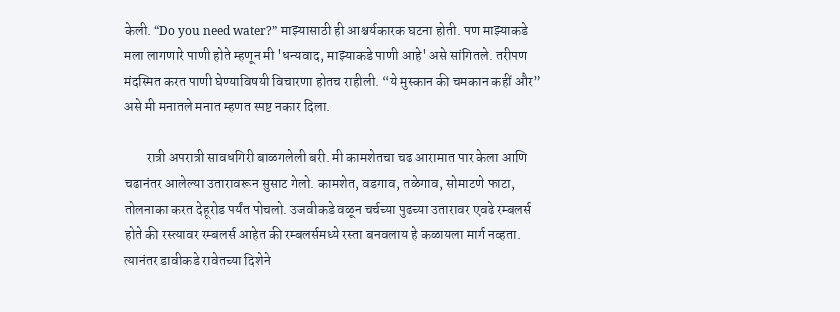केली. “Do you need water?” माझ्यासाठी ही आश्चर्यकारक घटना होती. पण माझ्याकडे मला लागणारे पाणी होते म्हणून मी 'धन्यवाद, माझ्याकडे पाणी आहे' असे सांगितले. तरीपण मंदस्मित करत पाणी घेण्याविषयी विचारणा होतच राहीली. “ये मुस्कान की चमकान कहीं और” असे मी मनातले मनात म्हणत स्पष्ट नकार दिला.

        रात्री अपरात्री सावधगिरी बाळगलेली बरी. मी कामशेतचा चढ आरामात पार केला आणि चढानंतर आलेल्या उतारावरून सुसाट गेलो. कामशेत, वडगाव, तळेगाव, सोमाटणे फाटा, तोलनाका करत देहूरोड पर्यंत पोचलो. उजवीकडे वळून चर्चच्या पुढच्या उतारावर एवढे रम्बलर्स होते की रस्त्यावर रम्बलर्स आहेत की रम्बलर्समध्ये रस्ता बनवलाय हे कळायला मार्ग नव्हता. त्यानंतर डावीकडे रावेतच्या दिशेने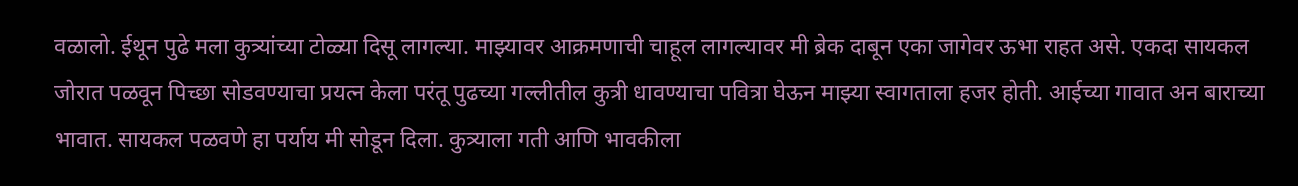वळालो. ईथून पुढे मला कुत्र्यांच्या टोळ्या दिसू लागल्या. माझ्यावर आक्रमणाची चाहूल लागल्यावर मी ब्रेक दाबून एका जागेवर ऊभा राहत असे. एकदा सायकल जोरात पळवून पिच्छा सोडवण्याचा प्रयत्न केला परंतू पुढच्या गल्लीतील कुत्री धावण्याचा पवित्रा घेऊन माझ्या स्वागताला हजर होती. आईच्या गावात अन बाराच्या भावात. सायकल पळवणे हा पर्याय मी सोडून दिला. कुत्र्याला गती आणि भावकीला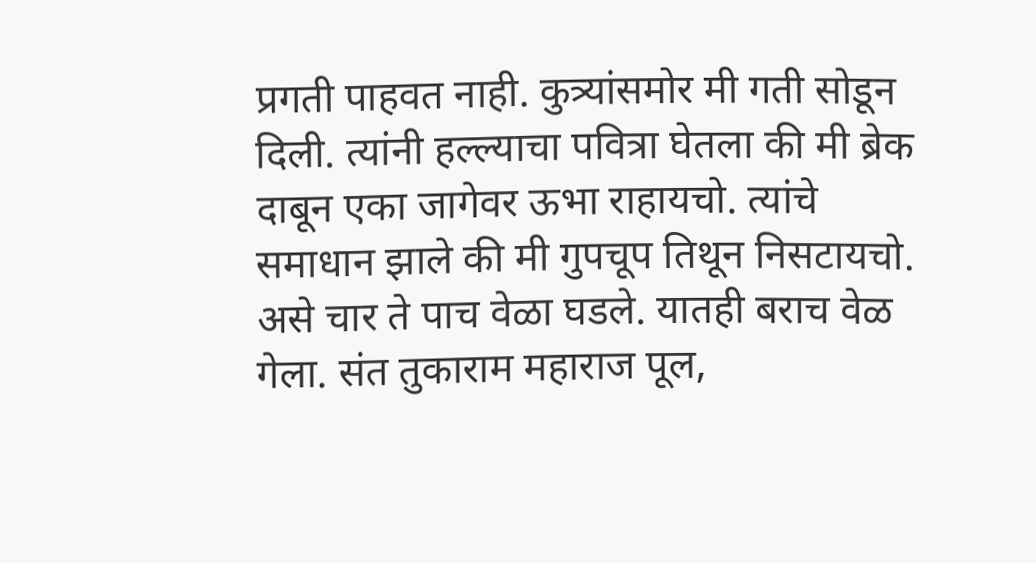प्रगती पाहवत नाही. कुत्र्यांसमोर मी गती सोडून दिली. त्यांनी हल्ल्याचा पवित्रा घेतला की मी ब्रेक दाबून एका जागेवर ऊभा राहायचो. त्यांचे समाधान झाले की मी गुपचूप तिथून निसटायचो. असे चार ते पाच वेळा घडले. यातही बराच वेळ गेला. संत तुकाराम महाराज पूल,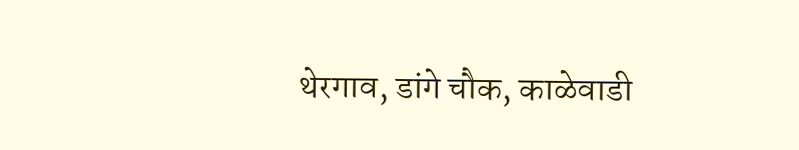थेरगाव, डांगे चौक, काळेवाडी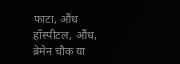फाटा, औंध हॉस्पीटल, औंध, ब्रेमेन चौक या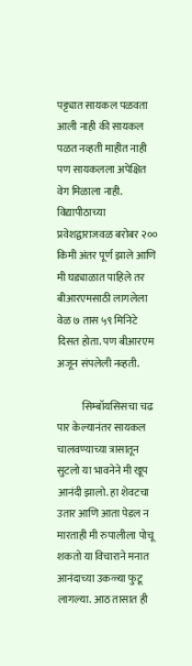पट्ट्यात सायकल पळवता आली नाही की सायकल पळत नव्हती माहीत नाही पण सायकलला अपेक्षित वेग मिळाला नाही. विद्यापीठाच्या प्रवेशद्वाराजवळ बरोबर २०० किमी अंतर पूर्ण झाले आणि मी घड्याळात पाहिले तर बीआरएमसाठी लागलेला वेळ ७ तास ५९ मिनिटे दिसत होता. पण बीआरएम अजून संपलेली नव्हती.

            सिम्बॉयसिसचा चढ पार केल्यानंतर सायकल चालवण्याच्या त्रासातून सुटलो या भावनेने मी खूप आनंदी झालो. हा शेवटचा उतार आणि आता पेडल न मारताही मी रुपालीला पोचू शकतो या विचाराने मनात आनंदाच्या उकळ्या फुटू लागल्या. आठ तासात ही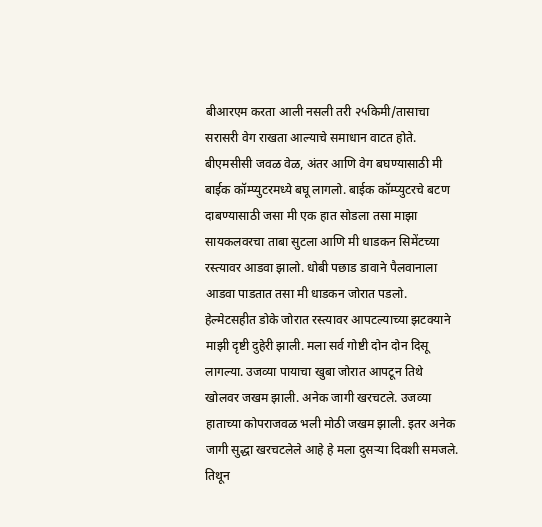बीआरएम करता आली नसली तरी २५किमी/तासाचा सरासरी वेग राखता आल्याचे समाधान वाटत होते. बीएमसीसी जवळ वेळ, अंतर आणि वेग बघण्यासाठी मी बाईक कॉम्प्युटरमध्ये बघू लागलो. बाईक कॉम्प्युटरचे बटण दाबण्यासाठी जसा मी एक हात सोडला तसा माझा सायकलवरचा ताबा सुटला आणि मी धाडकन सिमेंटच्या रस्त्यावर आडवा झालो. धोबी पछाड डावाने पैलवानाला आडवा पाडतात तसा मी धाडकन जोरात पडलो. हेल्मेटसहीत डोके जोरात रस्त्यावर आपटल्याच्या झटक्याने माझी दृष्टी दुहेरी झाली. मला सर्व गोष्टी दोन दोन दिसू लागल्या. उजव्या पायाचा खुबा जोरात आपटून तिथे खोलवर जखम झाली. अनेक जागी खरचटले. उजव्या हाताच्या कोपराजवळ भली मोठी जखम झाली. इतर अनेक जागी सुद्धा खरचटलेले आहे हे मला दुसऱ्या दिवशी समजले. तिथून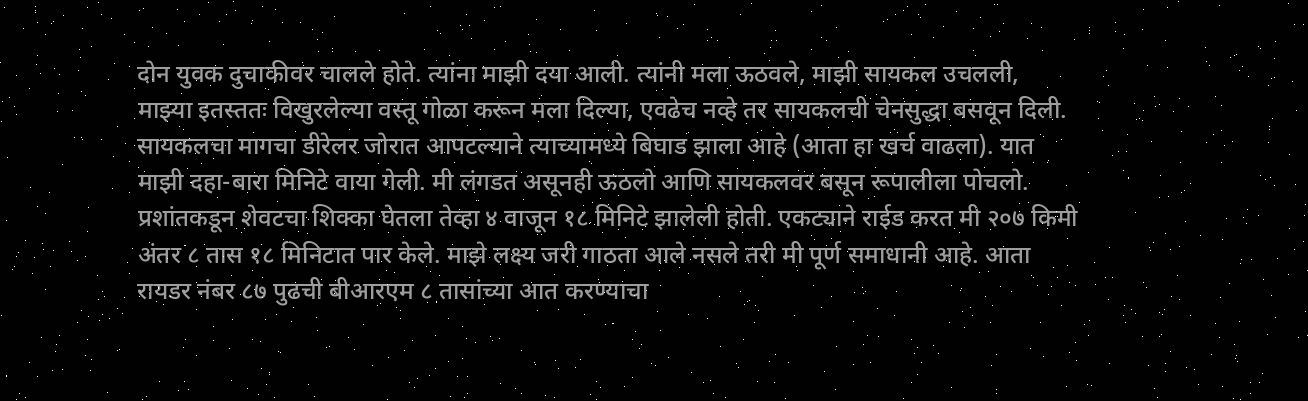दोन युवक दुचाकीवर चालले होते. त्यांना माझी दया आली. त्यांनी मला ऊठवले, माझी सायकल उचलली, माझ्या इतस्ततः विखुरलेल्या वस्तू गोळा करून मला दिल्या, एवढेच नव्हे तर सायकलची चेनसुद्धा बसवून दिली. सायकलचा मागचा डीरेलर जोरात आपटल्याने त्याच्यामध्ये बिघाड झाला आहे (आता हा खर्च वाढला). यात माझी दहा-बारा मिनिटे वाया गेली. मी लंगडत असूनही ऊठलो आणि सायकलवर बसून रूपालीला पोचलो. प्रशांतकडून शेवटचा शिक्का घेतला तेव्हा ४ वाजून १८ मिनिटे झालेली होती. एकट्याने राईड करत मी २०७ किमी अंतर ८ तास १८ मिनिटात पार केले. माझे लक्ष्य जरी गाठता आले नसले तरी मी पूर्ण समाधानी आहे. आता रायडर नंबर ८७ पुढची बीआरएम ८ तासांच्या आत करण्याचा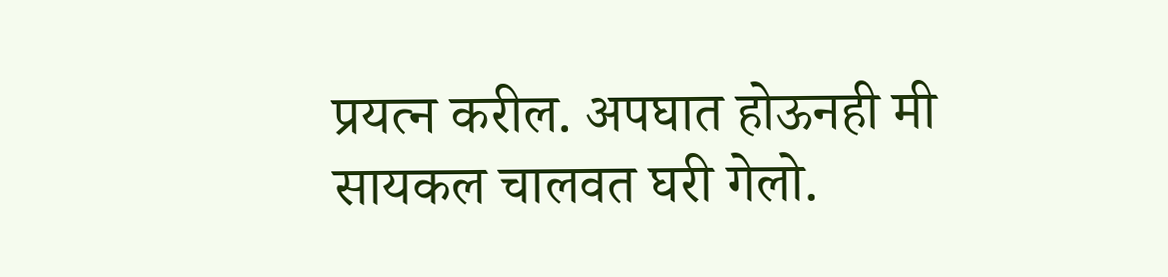प्रयत्न करील. अपघात होऊनही मी सायकल चालवत घरी गेलो.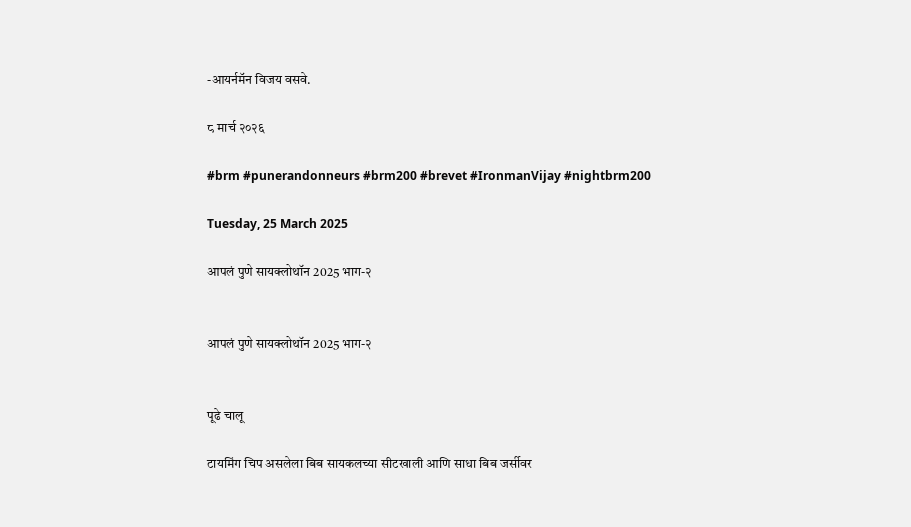-आयर्नमॅन विजय वसवे.

८ मार्च २०२६

#brm #punerandonneurs #brm200 #brevet #IronmanVijay #nightbrm200

Tuesday, 25 March 2025

आपलं पुणे सायक्लोथॉन 2025 भाग-२


आपलं पुणे सायक्लोथॉन 2025 भाग-२


पूढे चालू

टायमिंग चिप असलेला बिब सायकलच्या सीटखाली आणि साधा बिब जर्सीवर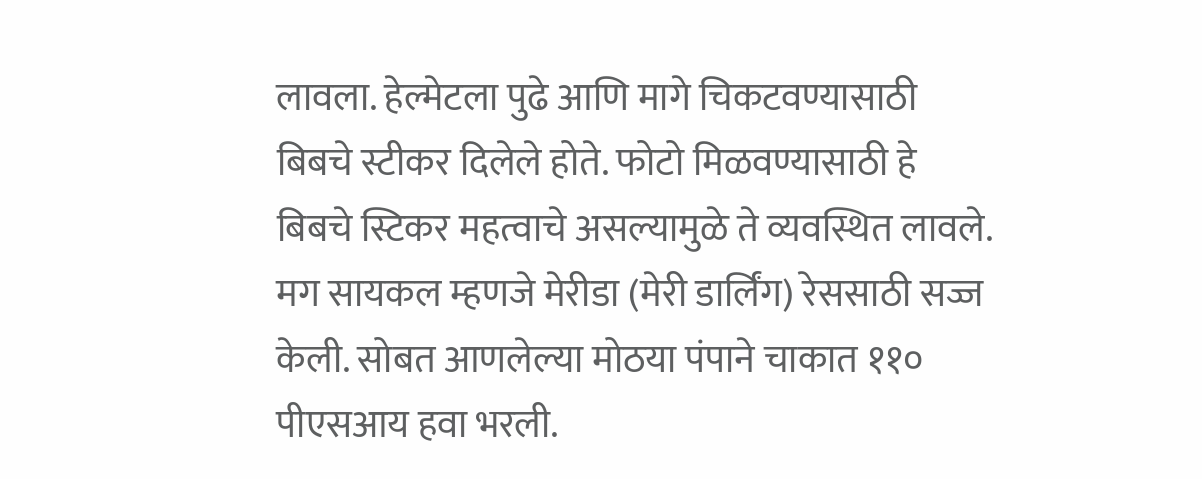लावला. हेल्मेटला पुढे आणि मागे चिकटवण्यासाठी बिबचे स्टीकर दिलेले होते. फोटो मिळवण्यासाठी हे बिबचे स्टिकर महत्वाचे असल्यामुळे ते व्यवस्थित लावले. मग सायकल म्हणजे मेरीडा (मेरी डार्लिंग) रेससाठी सज्ज केली. सोबत आणलेल्या मोठया पंपाने चाकात ११० पीएसआय हवा भरली.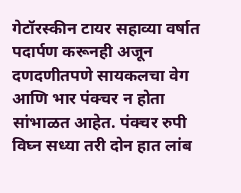गेटॉरस्कीन टायर सहाव्या वर्षात पदार्पण करूनही अजून दणदणीतपणे सायकलचा वेग आणि भार पंक्चर न होता सांभाळत आहेत. पंक्चर रुपी विघ्न सध्या तरी दोन हात लांब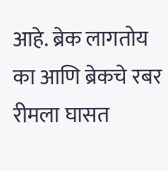आहे. ब्रेक लागतोय का आणि ब्रेकचे रबर रीमला घासत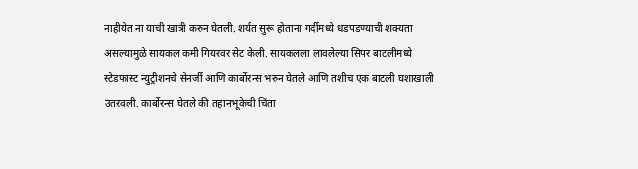नाहीयेत ना याची खात्री करुन घेतली. शर्यत सुरू होताना गर्दीमध्ये धडपडण्याची शक्यता असल्यामुळे सायकल कमी गियरवर सेट केली. सायकलला लावलेल्या सिपर बाटलीमध्ये स्टेडफास्ट न्युट्रीशनचे सेनर्जी आणि कार्बोरन्स भरुन घेतले आणि तशीच एक बाटली घशाखाली उतरवली. कार्बोरन्स घेतले की तहानभूकेची चिंता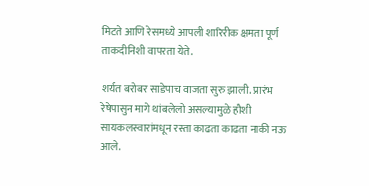मिटते आणि रेसमध्ये आपली शारिरीक क्षमता पूर्ण ताकदीनिशी वापरता येते.

शर्यत बरोबर साडेपाच वाजता सुरु झाली. प्रारंभ रेषेपासुन मागे थांबलेलो असल्यामुळे हौशी सायकलस्वारांमधून रस्ता काढता काढता नाकी नऊ आले.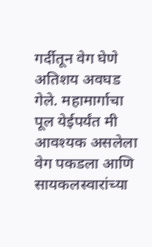गर्दीतून वेग घेणे अतिशय अवघड गेले. महामार्गाचा पूल येईपर्यंत मी आवश्यक असलेला वेग पकडला आणि सायकलस्वारांच्या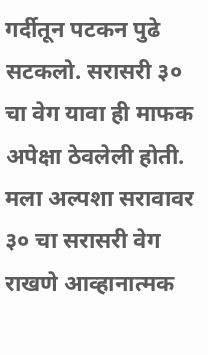गर्दीतून पटकन पुढे सटकलो. सरासरी ३० चा वेग यावा ही माफक अपेक्षा ठेवलेली होती. मला अल्पशा सरावावर ३० चा सरासरी वेग राखणे आव्हानात्मक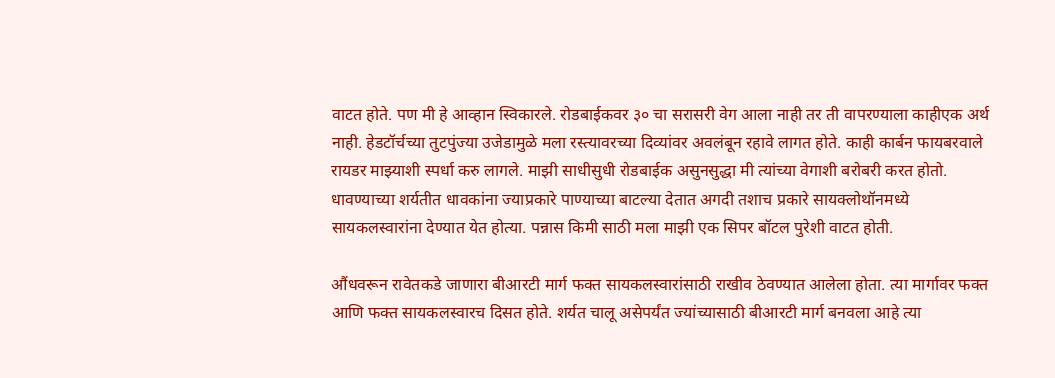वाटत होते. पण मी हे आव्हान स्विकारले. रोडबाईकवर ३० चा सरासरी वेग आला नाही तर ती वापरण्याला काहीएक अर्थ नाही. हेडटॉर्चच्या तुटपुंज्या उजेडामुळे मला रस्त्यावरच्या दिव्यांवर अवलंबून रहावे लागत होते. काही कार्बन फायबरवाले रायडर माझ्याशी स्पर्धा करु लागले. माझी साधीसुधी रोडबाईक असुनसुद्धा मी त्यांच्या वेगाशी बरोबरी करत होतो. धावण्याच्या शर्यतीत धावकांना ज्याप्रकारे पाण्याच्या बाटल्या देतात अगदी तशाच प्रकारे सायक्लोथॉनमध्ये सायकलस्वारांना देण्यात येत होत्या. पन्नास किमी साठी मला माझी एक सिपर बॉटल पुरेशी वाटत होती.

औंधवरून रावेतकडे जाणारा बीआरटी मार्ग फक्त सायकलस्वारांसाठी राखीव ठेवण्यात आलेला होता. त्या मार्गावर फक्त आणि फक्त सायकलस्वारच दिसत होते. शर्यत चालू असेपर्यंत ज्यांच्यासाठी बीआरटी मार्ग बनवला आहे त्या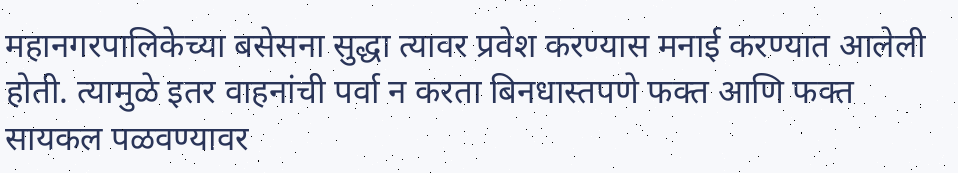महानगरपालिकेच्या बसेसना सुद्धा त्यावर प्रवेश करण्यास मनाई करण्यात आलेली होती. त्यामुळे इतर वाहनांची पर्वा न करता बिनधास्तपणे फक्त आणि फक्त सायकल पळवण्यावर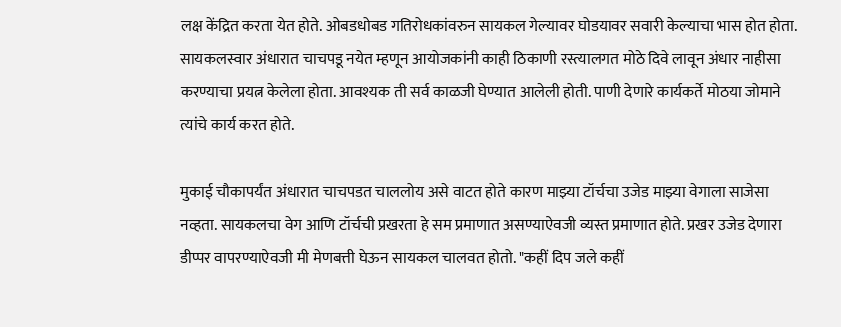लक्ष केंद्रित करता येत होते. ओबडधोबड गतिरोधकांवरुन सायकल गेल्यावर घोडयावर सवारी केल्याचा भास होत होता. सायकलस्वार अंधारात चाचपडू नयेत म्हणून आयोजकांनी काही ठिकाणी रस्त्यालगत मोठे दिवे लावून अंधार नाहीसा करण्याचा प्रयत्न केलेला होता. आवश्यक ती सर्व काळजी घेण्यात आलेली होती. पाणी देणारे कार्यकर्ते मोठया जोमाने त्यांचे कार्य करत होते.

मुकाई चौकापर्यंत अंधारात चाचपडत चाललोय असे वाटत होते कारण माझ्या टॉर्चचा उजेड माझ्या वेगाला साजेसा नव्हता. सायकलचा वेग आणि टॉर्चची प्रखरता हे सम प्रमाणात असण्याऐवजी व्यस्त प्रमाणात होते. प्रखर उजेड देणारा डीप्पर वापरण्याऐवजी मी मेणबत्ती घेऊन सायकल चालवत होतो. "कहीं दिप जले कहीं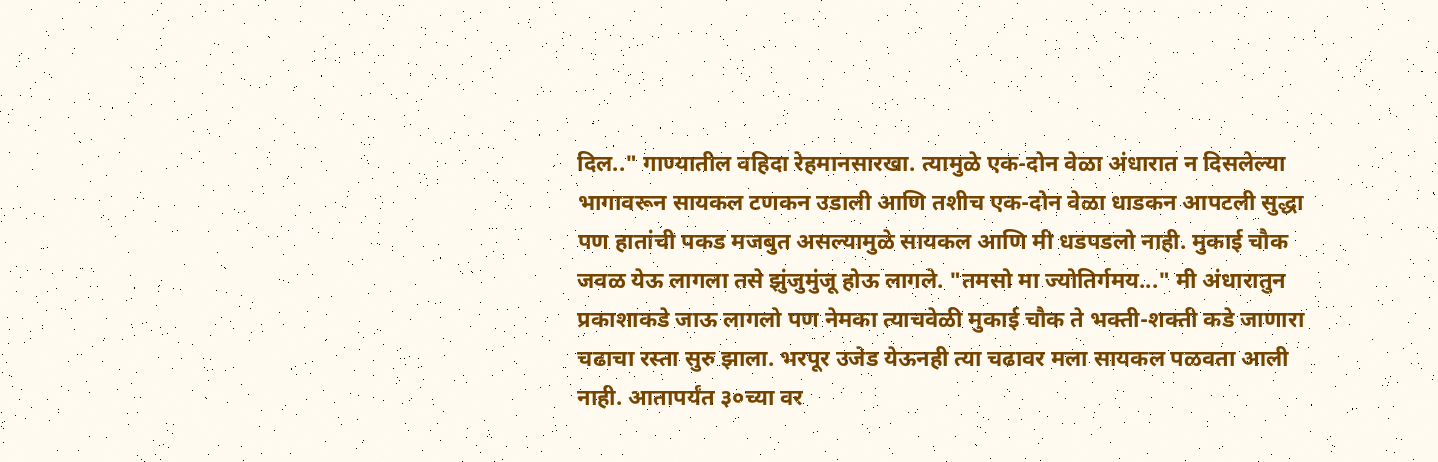दिल.." गाण्यातील वहिदा रेहमानसारखा. त्यामुळे एक-दोन वेळा अंधारात न दिसलेल्या भागावरून सायकल टणकन उडाली आणि तशीच एक-दोन वेळा धाडकन आपटली सुद्धा पण हातांची पकड मजबुत असल्यामुळे सायकल आणि मी धडपडलो नाही. मुकाई चौक जवळ येऊ लागला तसे झुंजुमुंजू होऊ लागले. "तमसो मा ज्योतिर्गमय..." मी अंधारातुन प्रकाशाकडे जाऊ लागलो पण नेमका त्याचवेळी मुकाई चौक ते भक्ती-शक्ती कडे जाणारा चढाचा रस्ता सुरु झाला. भरपूर उजेड येऊनही त्या चढावर मला सायकल पळवता आली नाही. आतापर्यंत ३०च्या वर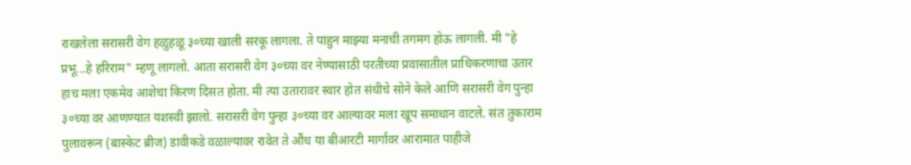राखलेला सरासरी वेग हळुहळू ३०च्या खाली सरकू लागला. ते पाहुन माझ्या मनाची तगमग होऊ लागली. मी "हे प्रभू...हे हरिराम" म्हणू लागलो. आता सरासरी वेग ३०च्या वर नेण्यासाठी परतीच्या प्रवासातील प्राधिकरणाचा उतार हाच मला एकमेव आशेचा किरण दिसत होता. मी त्या उतारावर स्वार होत संधीचे सोने केले आणि सरासरी वेग पुन्हा ३०च्या वर आणण्यात यशस्वी झालो. सरासरी वेग पुन्हा ३०च्या वर आल्यावर मला खूप समाधान वाटले. संत तुकाराम पुलावरून (बास्केट ब्रीज) डावीकडे वळाल्यावर रावेत ते औंध या बीआरटी मार्गावर आरामात पाहीजे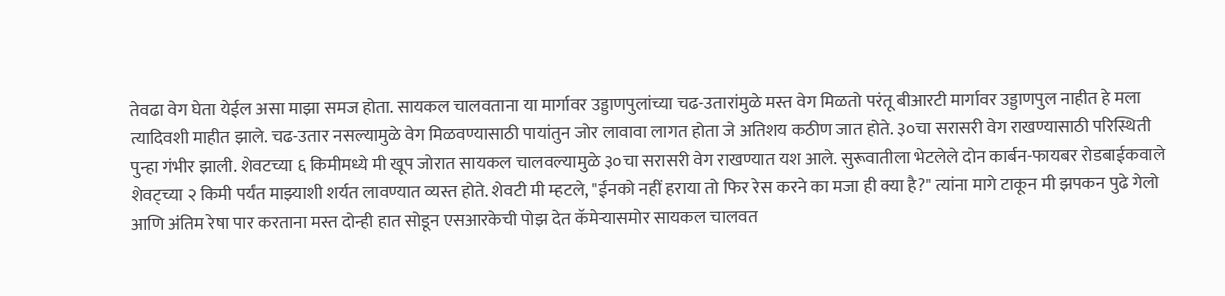तेवढा वेग घेता येईल असा माझा समज होता. सायकल चालवताना या मार्गावर उड्डाणपुलांच्या चढ-उतारांमुळे मस्त वेग मिळतो परंतू बीआरटी मार्गावर उड्डाणपुल नाहीत हे मला त्यादिवशी माहीत झाले. चढ-उतार नसल्यामुळे वेग मिळवण्यासाठी पायांतुन जोर लावावा लागत होता जे अतिशय कठीण जात होते. ३०चा सरासरी वेग राखण्यासाठी परिस्थिती पुन्हा गंभीर झाली. शेवटच्या ६ किमीमध्ये मी खूप जोरात सायकल चालवल्यामुळे ३०चा सरासरी वेग राखण्यात यश आले. सुरूवातीला भेटलेले दोन कार्बन-फायबर रोडबाईकवाले शेवट्च्या २ किमी पर्यंत माझ्याशी शर्यत लावण्यात व्यस्त होते. शेवटी मी म्हटले, "ईनको नहीं हराया तो फिर रेस करने का मजा ही क्या है?" त्यांना मागे टाकून मी झपकन पुढे गेलो आणि अंतिम रेषा पार करताना मस्त दोन्ही हात सोडून एसआरकेची पोझ देत कॅमेऱ्यासमोर सायकल चालवत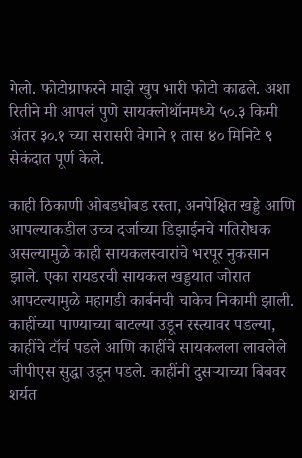गेलो. फोटोग्राफरने माझे खुप भारी फोटो काढले. अशा रितीने मी आपलं पुणे सायक्लोथॉनमध्ये ५०.३ किमी अंतर ३०.१ च्या सरासरी वेगाने १ तास ४० मिनिटे ९ सेकंदात पूर्ण केले.

काही ठिकाणी ओबडधोबड रस्ता, अनपेक्षित खड्डे आणि आपल्याकडील उच्च दर्जाच्या डिझाईनचे गतिरोधक असल्यामुळे काही सायकलस्वारांचे भरपूर नुकसान झाले. एका रायडरची सायकल खड्डयात जोरात आपटल्यामुळे महागडी कार्बनची चाकेच निकामी झाली. काहींच्या पाण्याच्या बाटल्या उडून रस्त्यावर पडल्या, काहींचे टॉर्च पडले आणि काहींचे सायकलला लावलेले जीपीएस सुद्धा उडून पडले. काहींनी दुसऱ्याच्या बिबवर शर्यत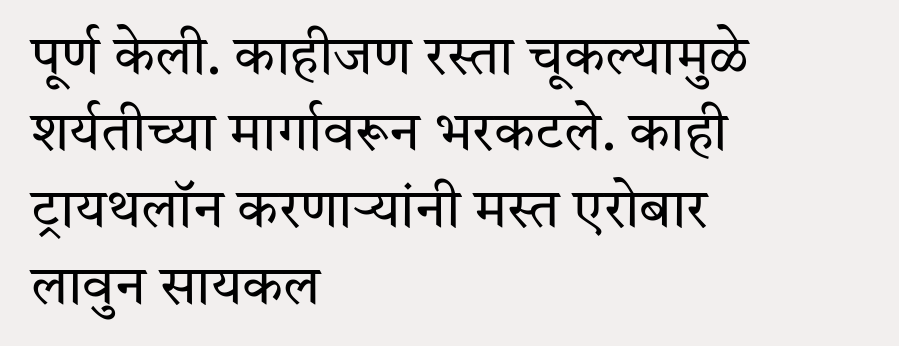पूर्ण केली. काहीजण रस्ता चूकल्यामुळे शर्यतीच्या मार्गावरून भरकटले. काही ट्रायथलॉन करणाऱ्यांनी मस्त एरोबार लावुन सायकल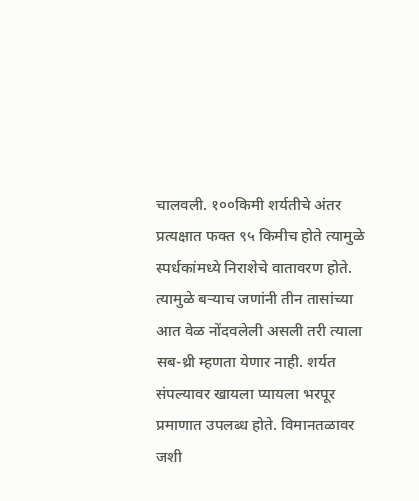चालवली. १००किमी शर्यतीचे अंतर प्रत्यक्षात फक्त ९५ किमीच होते त्यामुळे स्पर्धकांमध्ये निराशेचे वातावरण होते. त्यामुळे बऱ्याच जणांनी तीन तासांच्या आत वेळ नोंदवलेली असली तरी त्याला सब-थ्री म्हणता येणार नाही. शर्यत संपल्यावर खायला प्यायला भरपूर प्रमाणात उपलब्ध होते. विमानतळावर जशी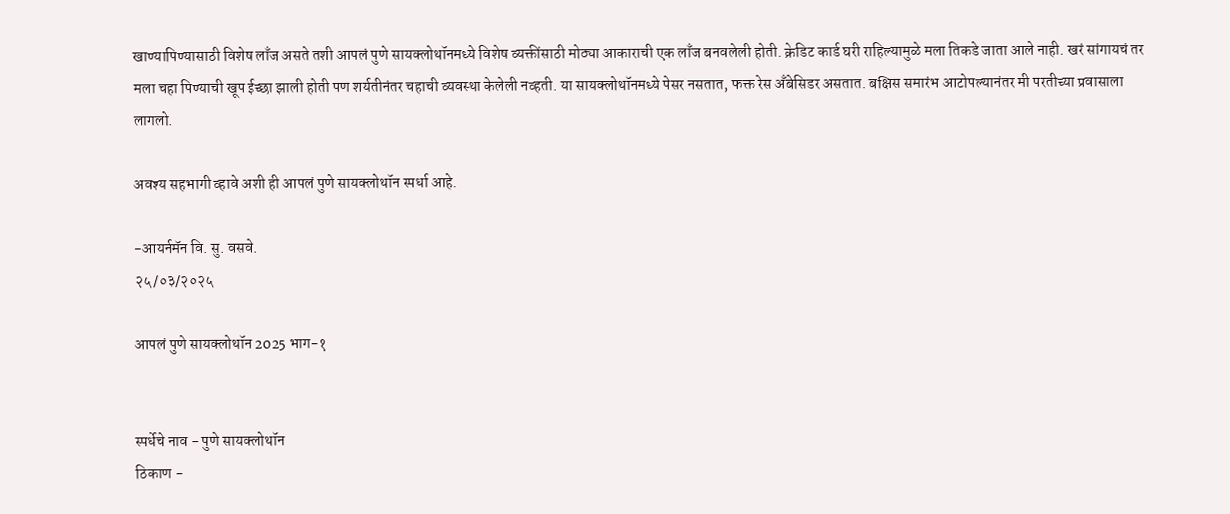खाण्यापिण्यासाठी विशेष लाँज असते तशी आपलं पुणे सायक्लोथॉनमध्ये विशेष व्यक्तींसाठी मोठ्या आकाराची एक लाँज बनवलेली होती. क्रेडिट कार्ड घरी राहिल्यामुळे मला तिकडे जाता आले नाही. खरं सांगायचं तर मला चहा पिण्याची खूप ईच्छा झाली होती पण शर्यतीनंतर चहाची व्यवस्था केलेली नव्हती. या सायक्लोथॉनमध्ये पेसर नसतात, फक्त रेस अँबेसिडर असतात. बक्षिस समारंभ आटोपल्यानंतर मी परतीच्या प्रवासाला लागलो.

अवश्य सहभागी व्हावे अशी ही आपलं पुणे सायक्लोथॉन स्पर्धा आहे.

-आयर्नमॅन वि. सु. वसवे.
२५/०३/२०२५

आपलं पुणे सायक्लोथॉन 2025 भाग-१


स्पर्धेचे नाव - पुणे सायक्लोथॉन
ठिकाण -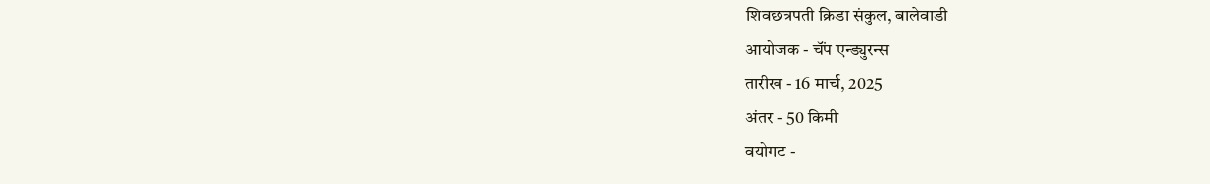शिवछत्रपती क्रिडा संकुल, बालेवाडी
आयोजक - चॅंप एन्ड्युरन्स
तारीख - 16 मार्च, 2025
अंतर - 50 किमी
वयोगट -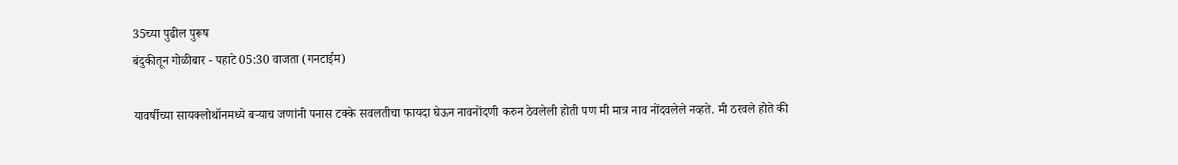35च्या पुढील पुरूष
बंदुकीतून गोळीबार - पहाटे 05:30 वाजता (गनटाईम)

यावर्षीच्या सायक्लोथॉनमध्ये बऱ्याच जणांनी पनास टक्के सवलतीचा फायदा घेऊन नावनोंदणी करुन ठेवलेली होती पण मी मात्र नाव नोंदवलेले नव्हते. मी ठरवले होते की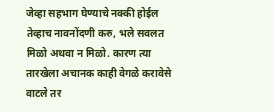जेव्हा सहभाग घेण्याचे नक्की होईल तेव्हाच नावनोंदणी करु, भले सवलत मिळो अथवा न मिळो. कारण त्या तारखेला अचानक काही वेगळे करावेसे वाटले तर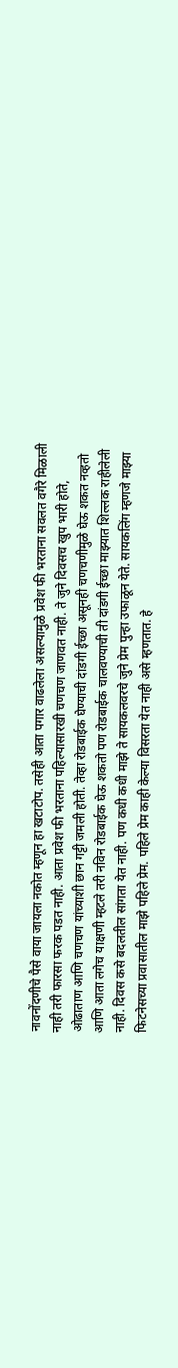नावनोंदणीचे पैसे वाया जायला नकोत म्हणून हा खटाटोप. तसेही आता पगार वाढलेला असल्यामुळे प्रवेश फी भरताना सवलत वगैरे मिळाली नाही तरी फारसा फरक पडत नाही. आता प्रवेश फी भरताना पहिल्यासारखी चणचण जाणवत नाही. ते जुने दिवसच खुप भारी होते, ओढाताण आणि चणचण यांच्याशी छान गट्टी जमली होती. तेव्हा रोडबाईक घेण्याची दांडगी ईच्छा असूनही चणचणीमुळे घेऊ शकत नव्हतो आणि आता लगेच याक्षणी म्हटले तरी नविन रोडबाईक घेऊ शकतो पण रोडबाईक चालवण्याची ती दांडगी ईच्छा माझ्यात शिल्लक राहीलेली नाही. दिवस कसे बदलतील सांगता येत नाही. पण कधी कधी माझे ते सायकलवरचे जुने प्रेम पुन्हा उफाळून येते. सायकलिंग म्हणजे माझ्या फिटनेसच्या प्रवासातील माझे पहिले प्रेम. पहिले प्रेम काही केल्या विसरता येत नाही असे म्हणतात. हे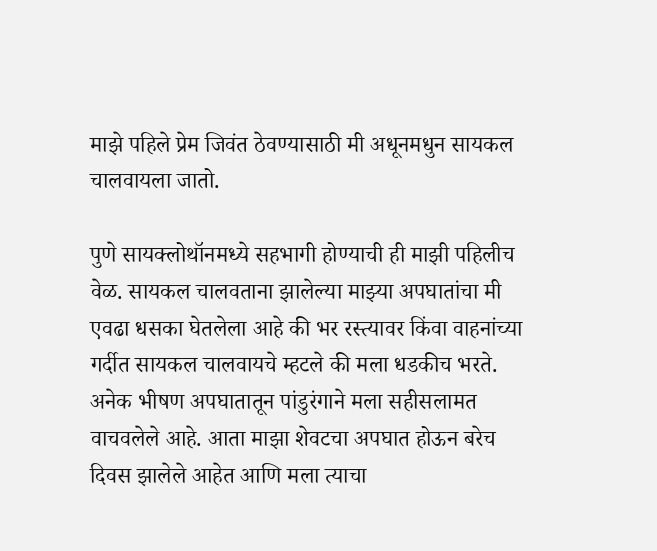माझे पहिले प्रेम जिवंत ठेवण्यासाठी मी अधूनमधुन सायकल चालवायला जातो.

पुणे सायक्लोथॉनमध्ये सहभागी होण्याची ही माझी पहिलीच वेळ. सायकल चालवताना झालेल्या माझ्या अपघातांचा मी एवढा धसका घेतलेला आहे की भर रस्त्यावर किंवा वाहनांच्या गर्दीत सायकल चालवायचे म्हटले की मला धडकीच भरते. अनेक भीषण अपघातातून पांडुरंगाने मला सहीसलामत वाचवलेले आहे. आता माझा शेवटचा अपघात होऊन बरेच दिवस झालेले आहेत आणि मला त्याचा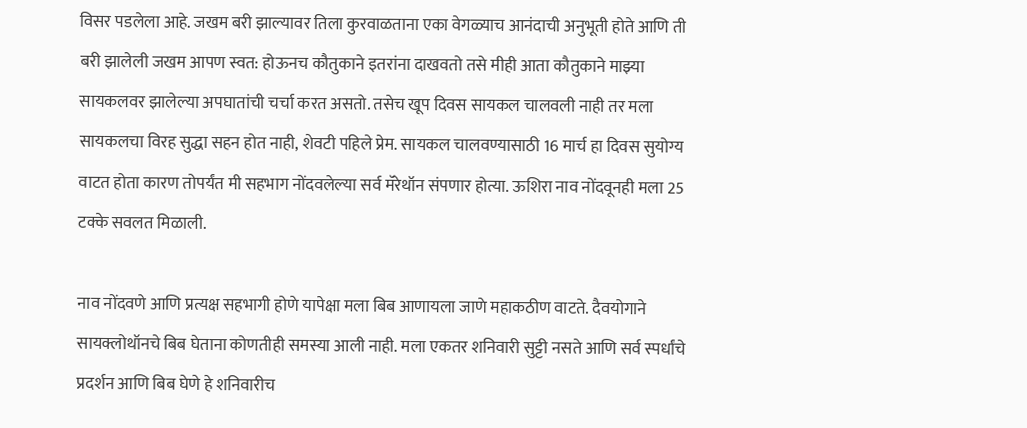विसर पडलेला आहे. जखम बरी झाल्यावर तिला कुरवाळताना एका वेगळ्याच आनंदाची अनुभूती होते आणि ती बरी झालेली जखम आपण स्वत: होऊनच कौतुकाने इतरांना दाखवतो तसे मीही आता कौतुकाने माझ्या सायकलवर झालेल्या अपघातांची चर्चा करत असतो. तसेच खूप दिवस सायकल चालवली नाही तर मला सायकलचा विरह सुद्धा सहन होत नाही, शेवटी पहिले प्रेम. सायकल चालवण्यासाठी 16 मार्च हा दिवस सुयोग्य वाटत होता कारण तोपर्यंत मी सहभाग नोंदवलेल्या सर्व मॅरेथॉन संपणार होत्या. ऊशिरा नाव नोंदवूनही मला 25 टक्के सवलत मिळाली.

नाव नोंदवणे आणि प्रत्यक्ष सहभागी होणे यापेक्षा मला बिब आणायला जाणे महाकठीण वाटते. दैवयोगाने सायक्लोथॉनचे बिब घेताना कोणतीही समस्या आली नाही. मला एकतर शनिवारी सुट्टी नसते आणि सर्व स्पर्धांचे प्रदर्शन आणि बिब घेणे हे शनिवारीच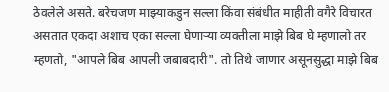ठेवलेले असते. बरेचजण माझ्याकडुन सल्ला किंवा संबंधीत माहीती वगैरे विचारत असतात एकदा अशाच एका सल्ला घेणाऱ्या व्यक्तीला माझे बिब घे म्हणालो तर म्हणतो, "आपले बिब आपली जबाबदारी". तो तिथे जाणार असूनसुद्धा माझे बिब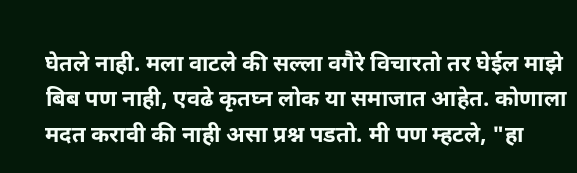घेतले नाही. मला वाटले की सल्ला वगैरे विचारतो तर घेईल माझे बिब पण नाही, एवढे कृतघ्न लोक या समाजात आहेत. कोणाला मदत करावी की नाही असा प्रश्न पडतो. मी पण म्हटले, "हा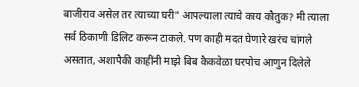बाजीराव असेल तर त्याच्या घरी" आपल्याला त्याचे काय कौतुक? मी त्याला सर्व ठिकाणी डिलिट करून टाकले. पण काही मदत घेणारे खरंच चांगले असतात, अशापैकी काहींनी माझे बिब कैकवेळा घरपोच आणुन दिलेले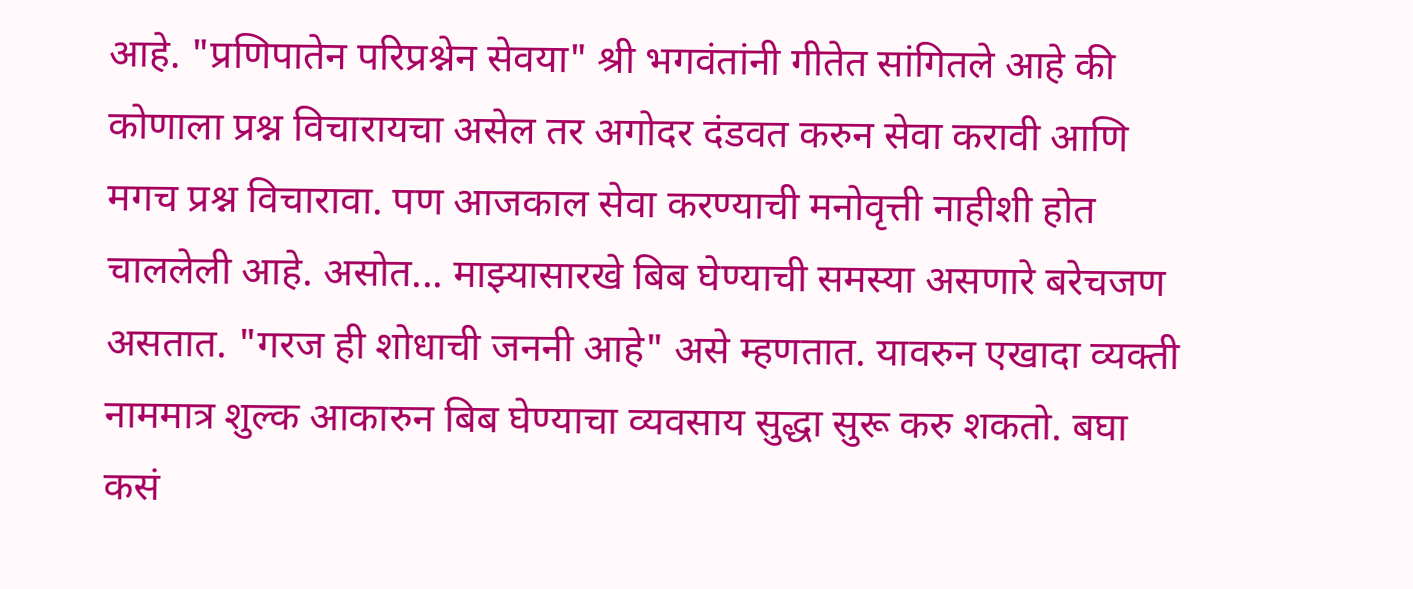आहे. "प्रणिपातेन परिप्रश्नेन सेवया" श्री भगवंतांनी गीतेत सांगितले आहे की कोणाला प्रश्न विचारायचा असेल तर अगोदर दंडवत करुन सेवा करावी आणि मगच प्रश्न विचारावा. पण आजकाल सेवा करण्याची मनोवृत्ती नाहीशी होत चाललेली आहे. असोत... माझ्यासारखे बिब घेण्याची समस्या असणारे बरेचजण असतात. "गरज ही शोधाची जननी आहे" असे म्हणतात. यावरुन एखादा व्यक्ती नाममात्र शुल्क आकारुन बिब घेण्याचा व्यवसाय सुद्धा सुरू करु शकतो. बघा कसं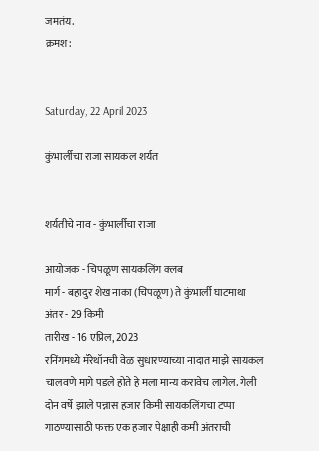जमतंय.
क्रमश:


Saturday, 22 April 2023

कुंभार्लीचा राजा सायकल शर्यत


शर्यतीचे नाव - कुंभार्लीचा राजा

आयोजक - चिपळूण सायकलिंग क्लब
मार्ग - बहादुर शेख नाका (चिपळूण) ते कुंभार्ली घाटमाथा
अंतर - 29 किमी
तारीख - 16 एप्रिल, 2023
रनिंगमध्ये मॅरेथॉनची वेळ सुधारण्याच्या नादात माझे सायकल चालवणे मागे पडले होते हे मला मान्य करावेच लागेल. गेली दोन वर्षे झाले पन्नास हजार किमी सायकलिंगचा टप्पा गाठण्यासाठी फक्त एक हजार पेक्षाही कमी अंतराची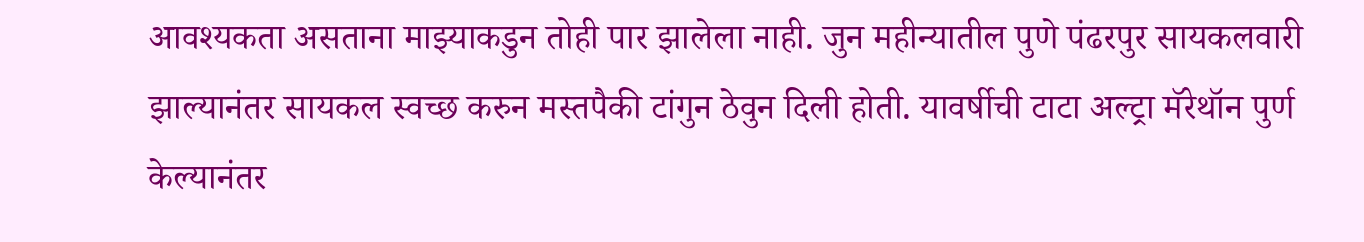आवश्यकता असताना माझ्याकडुन तोही पार झालेला नाही. जुन महीन्यातील पुणे पंढरपुर सायकलवारी झाल्यानंतर सायकल स्वच्छ करुन मस्तपैकी टांगुन ठेवुन दिली होती. यावर्षीची टाटा अल्ट्रा मॅरेथॉन पुर्ण केल्यानंतर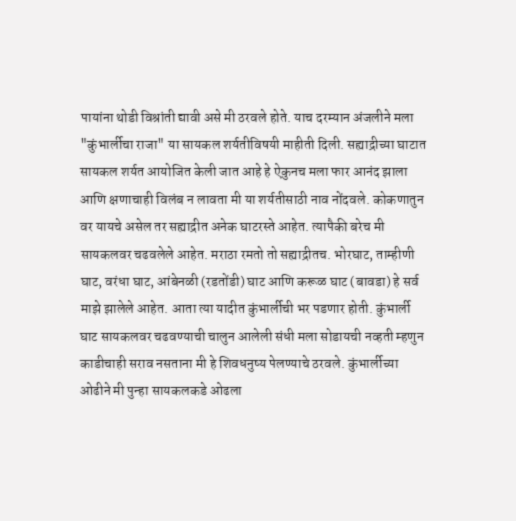पायांना थोडी विश्रांती द्यावी असे मी ठरवले होते. याच दरम्यान अंजलीने मला "कुंभार्लीचा राजा" या सायकल शर्यतीविषयी माहीती दिली. सह्याद्रीच्या घाटात सायकल शर्यत आयोजित केली जात आहे हे ऐकुनच मला फार आनंद झाला आणि क्षणाचाही विलंब न लावता मी या शर्यतीसाठी नाव नोंदवले. कोकणातुन वर यायचे असेल तर सह्याद्रीत अनेक घाटरस्ते आहेत. त्यापैकी बरेच मी सायकलवर चढवलेले आहेत. मराठा रमतो तो सह्याद्रीतच. भोरघाट, ताम्हीणी घाट, वरंधा घाट, आंबेनळी (रडतोंडी) घाट आणि करूळ घाट (बावडा) हे सर्व माझे झालेले आहेत. आता त्या यादीत कुंभार्लीची भर पडणार होती. कुंभार्ली घाट सायकलवर चढवण्याची चालुन आलेली संधी मला सोडायची नव्हती म्हणुन काडीचाही सराव नसताना मी हे शिवधनुष्य पेलण्याचे ठरवले. कुंभार्लीच्या ओढीने मी पुन्हा सायकलकडे ओढला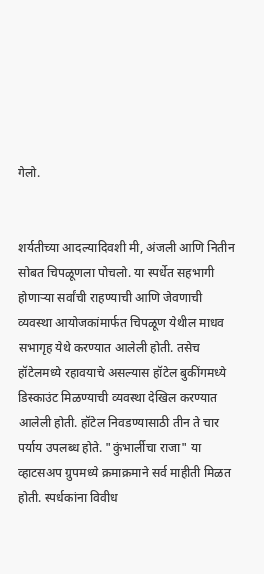गेलो.


शर्यतीच्या आदल्यादिवशी मी, अंजली आणि नितीन सोबत चिपळूणला पोचलो. या स्पर्धेत सहभागी होणाऱ्या सर्वांची राहण्याची आणि जेवणाची व्यवस्था आयोजकांमार्फत चिपळूण येथील माधव सभागृह येथे करण्यात आलेली होती. तसेच हॉटेलमध्ये रहावयाचे असल्यास हॉटेल बुकींगमध्ये डिस्काउंट मिळण्याची व्यवस्था देखिल करण्यात आलेली होती. हॉटेल निवडण्यासाठी तीन ते चार पर्याय उपलब्ध होते. "कुंभार्लीचा राजा" या व्हाटसअप ग्रुपमध्ये क्रमाक्रमाने सर्व माहीती मिळत होती. स्पर्धकांना विवीध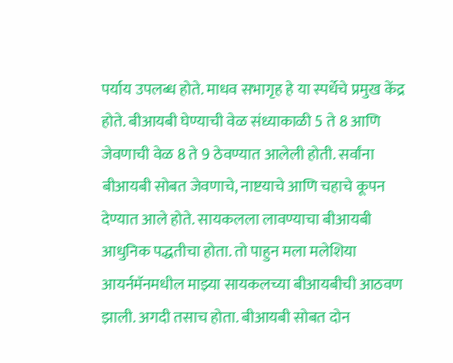पर्याय उपलब्ध होते. माधव सभागृह हे या स्पर्धेचे प्रमुख केंद्र होते. बीआयबी घेण्याची वेळ संध्याकाळी 5 ते 8 आणि जेवणाची वेळ 8 ते 9 ठेवण्यात आलेली होती. सर्वांना बीआयबी सोबत जेवणाचे, नाष्टयाचे आणि चहाचे कूपन देण्यात आले होते. सायकलला लावण्याचा बीआयबी आधुनिक पद्धतीचा होता. तो पाहुन मला मलेशिया आयर्नमॅनमधील माझ्या सायकलच्या बीआयबीची आठवण झाली. अगदी तसाच होता. बीआयबी सोबत दोन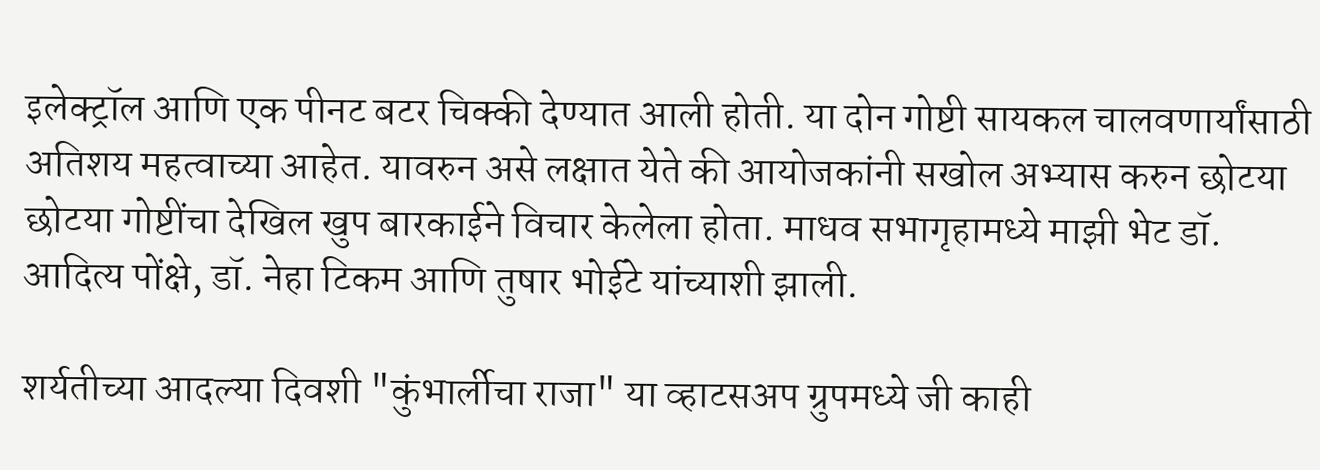इलेक्ट्रॉल आणि एक पीनट बटर चिक्की देण्यात आली होती. या दोन गोष्टी सायकल चालवणार्यांसाठी अतिशय महत्वाच्या आहेत. यावरुन असे लक्षात येते की आयोजकांनी सखोल अभ्यास करुन छोटया छोटया गोष्टींचा देखिल खुप बारकाईने विचार केलेला होता. माधव सभागृहामध्ये माझी भेट डॉ. आदित्य पोंक्षे, डॉ. नेहा टिकम आणि तुषार भोईटे यांच्याशी झाली.

शर्यतीच्या आदल्या दिवशी "कुंभार्लीचा राजा" या व्हाटसअप ग्रुपमध्ये जी काही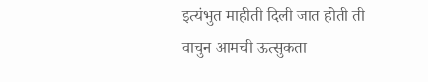इत्यंभुत माहीती दिली जात होती ती वाचुन आमची ऊत्सुकता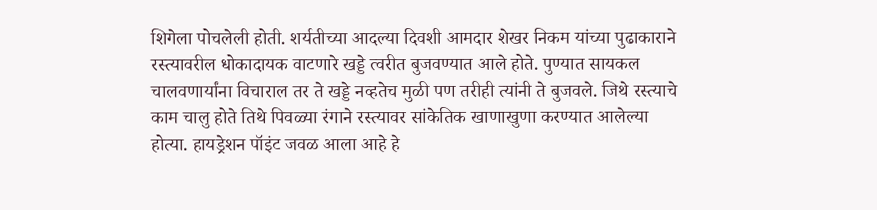शिगेला पोचलेली होती. शर्यतीच्या आदल्या दिवशी आमदार शेखर निकम यांच्या पुढाकाराने रस्त्यावरील धोकादायक वाटणारे खड्डे त्वरीत बुजवण्यात आले होते. पुण्यात सायकल चालवणार्यांना विचाराल तर ते खड्डे नव्हतेच मुळी पण तरीही त्यांनी ते बुजवले. जिथे रस्त्याचे काम चालु होते तिथे पिवळ्या रंगाने रस्त्यावर सांकेतिक खाणाखुणा करण्यात आलेल्या होत्या. हायड्रेशन पॉइंट जवळ आला आहे हे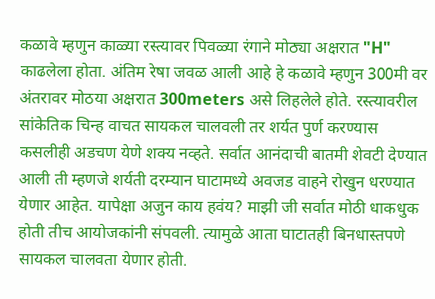कळावे म्हणुन काळ्या रस्त्यावर पिवळ्या रंगाने मोठ्या अक्षरात "H" काढलेला होता. अंतिम रेषा जवळ आली आहे हे कळावे म्हणुन 300मी वर अंतरावर मोठया अक्षरात 300meters असे लिहलेले होते. रस्त्यावरील सांकेतिक चिन्ह वाचत सायकल चालवली तर शर्यत पुर्ण करण्यास कसलीही अडचण येणे शक्य नव्हते. सर्वात आनंदाची बातमी शेवटी देण्यात आली ती म्हणजे शर्यती दरम्यान घाटामध्ये अवजड वाहने रोखुन धरण्यात येणार आहेत. यापेक्षा अजुन काय हवंय? माझी जी सर्वात मोठी धाकधुक होती तीच आयोजकांनी संपवली. त्यामुळे आता घाटातही बिनधास्तपणे सायकल चालवता येणार होती.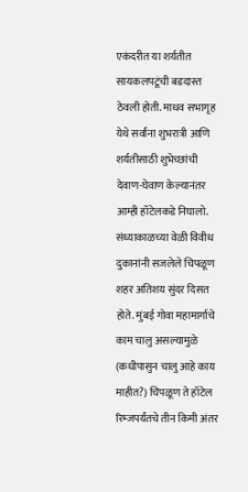एकंदरीत या शर्यतीत सायकलपटूंची बडदास्त ठेवली होती. माधव सभागृह येथे सर्वांना शुभरात्री आणि शर्यतीसाठी शुभेच्छांची देवाण-घेवाण केल्यानंतर आम्ही हॉटेलकडे निघालो. संध्याकाळच्या वेळी विवीध दुकानांनी सजलेले चिपळूण शहर अतिशय सुंदर दिसत होते. मुंबई गोवा महामार्गाचे काम चालु असल्यामुळे (कधीपासुन चालु आहे काय माहीत?) चिपळूण ते हॉटेल रिम्जपर्यंतचे तीन किमी अंतर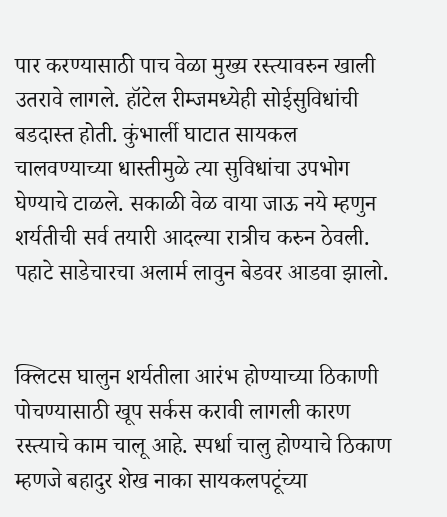पार करण्यासाठी पाच वेळा मुख्य रस्त्यावरुन खाली उतरावे लागले. हॉटेल रीम्जमध्येही सोईसुविधांची बडदास्त होती. कुंभार्ली घाटात सायकल चालवण्याच्या धास्तीमुळे त्या सुविधांचा उपभोग घेण्याचे टाळले. सकाळी वेळ वाया जाऊ नये म्हणुन शर्यतीची सर्व तयारी आदल्या रात्रीच करुन ठेवली. पहाटे साडेचारचा अलार्म लावुन बेडवर आडवा झालो.


क्लिटस घालुन शर्यतीला आरंभ होण्याच्या ठिकाणी पोचण्यासाठी खूप सर्कस करावी लागली कारण रस्त्याचे काम चालू आहे. स्पर्धा चालु होण्याचे ठिकाण म्हणजे बहादुर शेख नाका सायकलपटूंच्या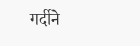गर्दीने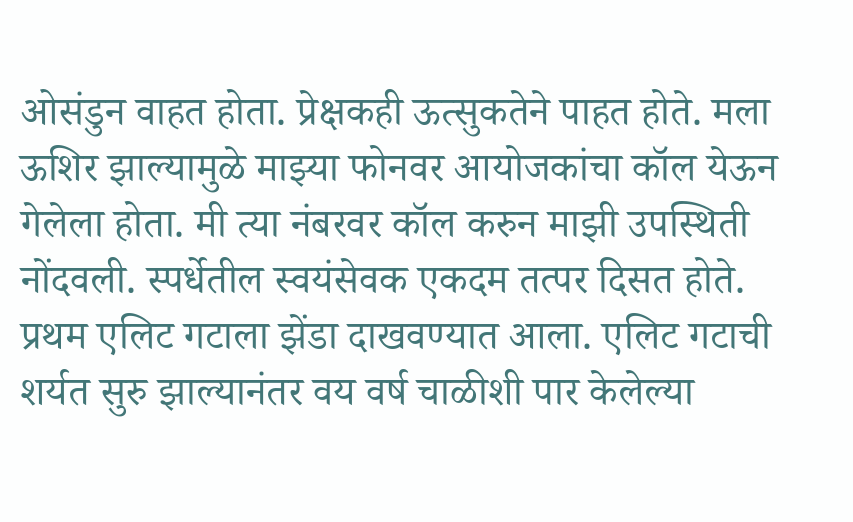ओसंडुन वाहत होता. प्रेक्षकही ऊत्सुकतेने पाहत होते. मला ऊशिर झाल्यामुळे माझ्या फोनवर आयोजकांचा कॉल येऊन गेलेला होता. मी त्या नंबरवर कॉल करुन माझी उपस्थिती नोंदवली. स्पर्धेतील स्वयंसेवक एकदम तत्पर दिसत होते. प्रथम एलिट गटाला झेंडा दाखवण्यात आला. एलिट गटाची शर्यत सुरु झाल्यानंतर वय वर्ष चाळीशी पार केलेल्या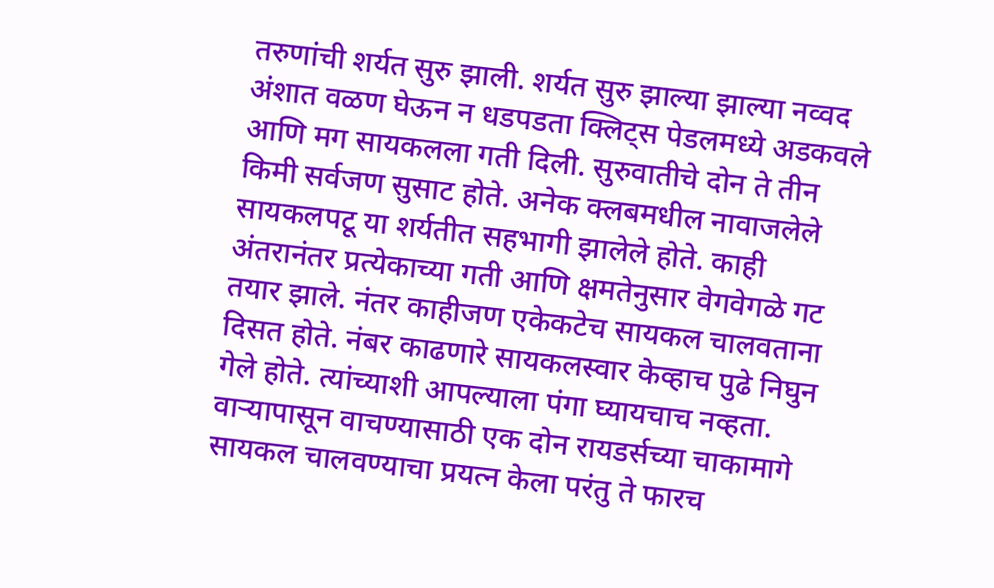तरुणांची शर्यत सुरु झाली. शर्यत सुरु झाल्या झाल्या नव्वद अंशात वळण घेऊन न धडपडता क्लिट्स पेडलमध्ये अडकवले आणि मग सायकलला गती दिली. सुरुवातीचे दोन ते तीन किमी सर्वजण सुसाट होते. अनेक क्लबमधील नावाजलेले सायकलपटू या शर्यतीत सहभागी झालेले होते. काही अंतरानंतर प्रत्येकाच्या गती आणि क्षमतेनुसार वेगवेगळे गट तयार झाले. नंतर काहीजण एकेकटेच सायकल चालवताना दिसत होते. नंबर काढणारे सायकलस्वार केव्हाच पुढे निघुन गेले होते. त्यांच्याशी आपल्याला पंगा घ्यायचाच नव्हता. वाऱ्यापासून वाचण्यासाठी एक दोन रायडर्सच्या चाकामागे सायकल चालवण्याचा प्रयत्न केला परंतु ते फारच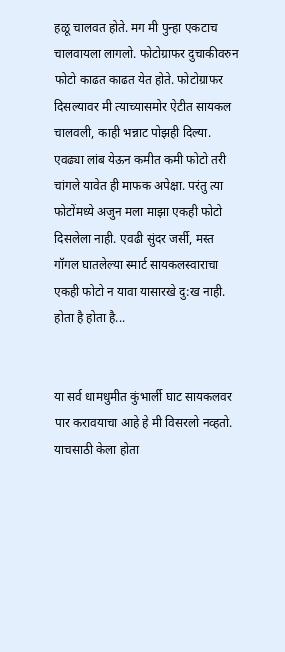हळू चालवत होते. मग मी पुन्हा एकटाच चालवायला लागलो. फोटोग्राफर दुचाकीवरुन फोटो काढत काढत येत होते. फोटोग्राफर दिसल्यावर मी त्याच्यासमोर ऐटीत सायकल चालवली, काही भन्नाट पोझही दिल्या. एवढ्या लांब येऊन कमीत कमी फोटो तरी चांगले यावेत ही माफक अपेक्षा. परंतु त्या फोटोंमध्ये अजुन मला माझा एकही फोटो दिसलेला नाही. एवढी सुंदर जर्सी, मस्त गॉगल घातलेल्या स्मार्ट सायकलस्वाराचा एकही फोटो न यावा यासारखे दु:ख नाही. होता है होता है...


या सर्व धामधुमीत कुंभार्ली घाट सायकलवर पार करावयाचा आहे हे मी विसरलो नव्हतो. याचसाठी केला होता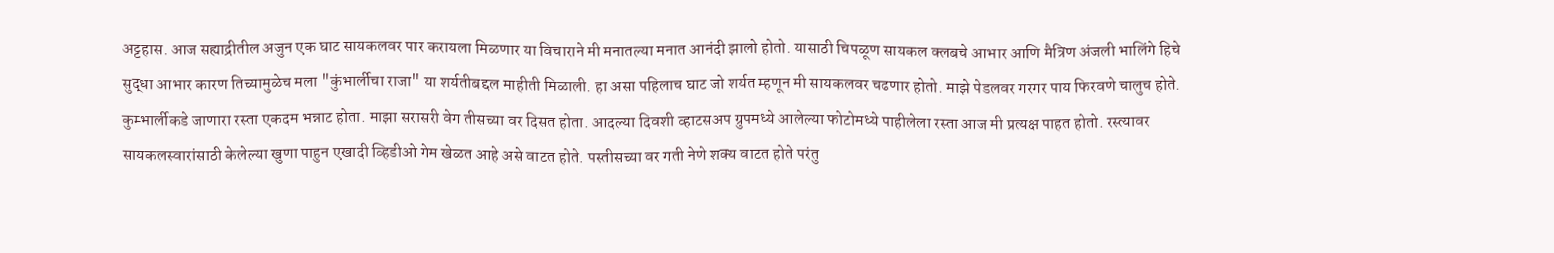अट्टहास. आज सह्याद्रीतील अजुन एक घाट सायकलवर पार करायला मिळणार या विचाराने मी मनातल्या मनात आनंदी झालो होतो. यासाठी चिपळूण सायकल क्लबचे आभार आणि मैत्रिण अंजली भालिंगे हिचे सुद्धा आभार कारण तिच्यामुळेच मला "कुंभार्लीचा राजा" या शर्यतीबद्दल माहीती मिळाली. हा असा पहिलाच घाट जो शर्यत म्हणून मी सायकलवर चढणार होतो. माझे पेडलवर गरगर पाय फिरवणे चालुच होते. कुम्भार्लीकडे जाणारा रस्ता एकदम भन्नाट होता. माझा सरासरी वेग तीसच्या वर दिसत होता. आदल्या दिवशी व्हाटसअप ग्रुपमध्ये आलेल्या फोटोमध्ये पाहीलेला रस्ता आज मी प्रत्यक्ष पाहत होतो. रस्त्यावर सायकलस्वारांसाठी केलेल्या खुणा पाहुन एखादी व्हिडीओ गेम खेळत आहे असे वाटत होते. पस्तीसच्या वर गती नेणे शक्य वाटत होते परंतु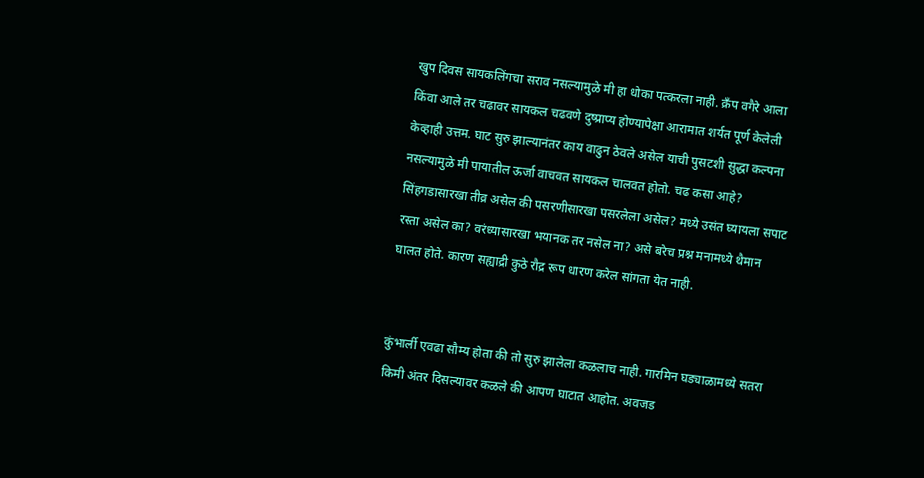खुप दिवस सायकलिंगचा सराव नसल्यामुळे मी हा धोका पत्करला नाही. क्रँप वगैरे आला किंवा आले तर चढावर सायकल चढवणे दुष्प्राप्य होण्यापेक्षा आरामात शर्यत पूर्ण केलेली केव्हाही उत्तम. घाट सुरु झाल्यानंतर काय वाढुन ठेवले असेल याची पुसटशी सुद्धा कल्पना नसल्यामुळे मी पायातील ऊर्जा वाचवत सायकल चालवत होतो. चढ कसा आहे? सिंहगडासारखा तीव्र असेल की पसरणीसारखा पसरलेला असेल? मध्ये उसंत घ्यायला सपाट रस्ता असेल का? वरंध्यासारखा भयानक तर नसेल ना? असे बरेच प्रश्न मनामध्ये थैमान घालत होते. कारण सह्याद्री कुठे रौद्र रूप धारण करेल सांगता येत नाही.


कुंभार्ली एवढा सौम्य होता की तो सुरु झालेला कळलाच नाही. गारमिन घड्याळामध्ये सतरा किमी अंतर दिसल्यावर कळले की आपण घाटात आहोत. अवजड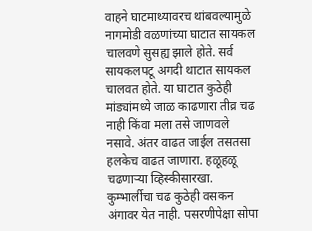वाहने घाटमाथ्यावरच थांबवल्यामुळे नागमोडी वळणांच्या घाटात सायकल चालवणे सुसह्य झाले होते. सर्व सायकलपटू अगदी थाटात सायकल चालवत होते. या घाटात कुठेही मांड्यांमध्ये जाळ काढणारा तीव्र चढ नाही किंवा मला तसे जाणवले नसावे. अंतर वाढत जाईल तसतसा हलकेच वाढत जाणारा. हळूहळू चढणाऱ्या व्हिस्कीसारखा. कुम्भार्लीचा चढ कुठेही वसकन अंगावर येत नाही. पसरणीपेक्षा सोपा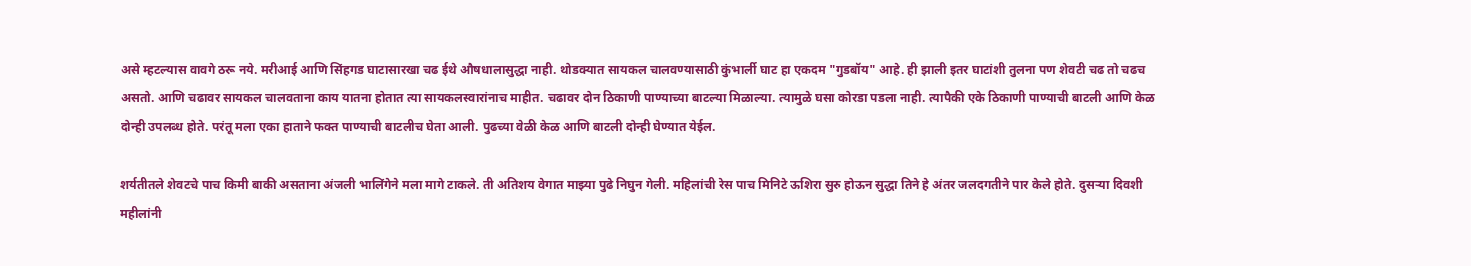असे म्हटल्यास वावगे ठरू नये. मरीआई आणि सिंहगड घाटासारखा चढ ईथे औषधालासुद्धा नाही. थोडक्यात सायकल चालवण्यासाठी कुंभार्ली घाट हा एकदम "गुडबॉय" आहे. ही झाली इतर घाटांशी तुलना पण शेवटी चढ तो चढच असतो. आणि चढावर सायकल चालवताना काय यातना होतात त्या सायकलस्वारांनाच माहीत. चढावर दोन ठिकाणी पाण्याच्या बाटल्या मिळाल्या. त्यामुळे घसा कोरडा पडला नाही. त्यापैकी एके ठिकाणी पाण्याची बाटली आणि केळ दोन्ही उपलब्ध होते. परंतू मला एका हाताने फक्त पाण्याची बाटलीच घेता आली. पुढच्या वेळी केळ आणि बाटली दोन्ही घेण्यात येईल.

शर्यतीतले शेवटचे पाच किमी बाकी असताना अंजली भालिंगेने मला मागे टाकले. ती अतिशय वेगात माझ्या पुढे निघुन गेली. महिलांची रेस पाच मिनिटे ऊशिरा सुरु होऊन सुद्धा तिने हे अंतर जलदगतीने पार केले होते. दुसऱ्या दिवशी महीलांनी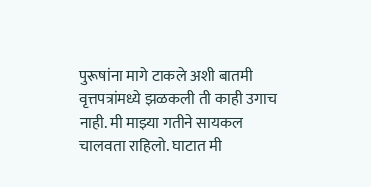पुरूषांना मागे टाकले अशी बातमी वृत्तपत्रांमध्ये झळकली ती काही उगाच नाही. मी माझ्या गतीने सायकल चालवता राहिलो. घाटात मी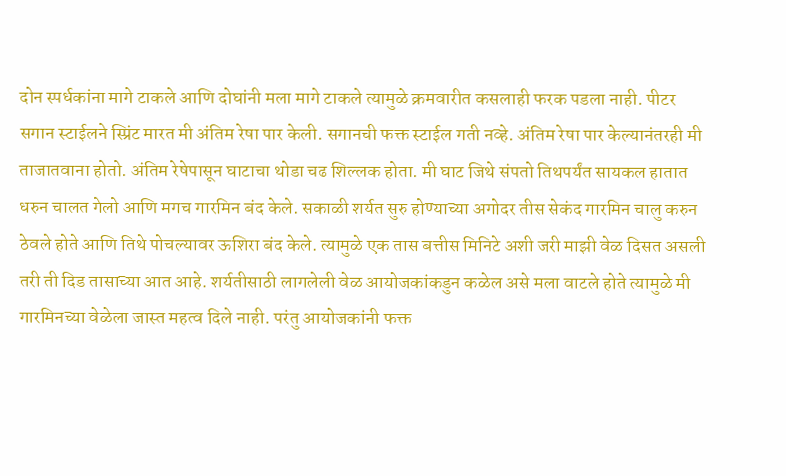दोन स्पर्धकांना मागे टाकले आणि दोघांनी मला मागे टाकले त्यामुळे क्रमवारीत कसलाही फरक पडला नाही. पीटर सगान स्टाईलने स्प्रिंट मारत मी अंतिम रेषा पार केली. सगानची फक्त स्टाईल गती नव्हे. अंतिम रेषा पार केल्यानंतरही मी ताजातवाना होतो. अंतिम रेषेपासून घाटाचा थोडा चढ शिल्लक होता. मी घाट जिथे संपतो तिथपर्यंत सायकल हातात धरुन चालत गेलो आणि मगच गारमिन बंद केले. सकाळी शर्यत सुरु होण्याच्या अगोदर तीस सेकंद गारमिन चालु करुन ठेवले होते आणि तिथे पोचल्यावर ऊशिरा बंद केले. त्यामुळे एक तास बत्तीस मिनिटे अशी जरी माझी वेळ दिसत असली तरी ती दिड तासाच्या आत आहे. शर्यतीसाठी लागलेली वेळ आयोजकांकडुन कळेल असे मला वाटले होते त्यामुळे मी गारमिनच्या वेळेला जास्त महत्व दिले नाही. परंतु आयोजकांनी फक्त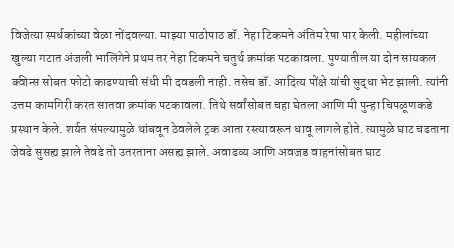विजेत्या स्पर्धकांच्या वेळा नोंदवल्या. माझ्या पाठोपाठ डॉ. नेहा टिकमने अंतिम रेषा पार केली. महीलांच्या खुल्या गटात अंजली भालिंगेने प्रथम तर नेहा टिकमने चतुर्थ क्रमांक पटकावला. पुण्यातील या दोन सायकल क्वीन्स सोबत फोटो काढण्याची संधी मी दवडली नाही. तसेच डॉ. आदित्य पोंक्षे यांची सुद्धा भेट झाली. त्यांनी उत्तम कामगिरी करत सातवा क्रमांक पटकावला. तिथे सर्वांसोबत चहा घेतला आणि मी पुन्हा चिपळूणकडे प्रस्थान केले. शर्यत संपल्यामुळे थांबवून ठेवलेले ट्रक आता रस्त्यावरून धावू लागले होते. त्यामुळे घाट चढताना जेवढे सुसह्य झाले तेवढे तो उतरताना असह्य झाले. अवाढव्य आणि अवजड वाहनांसोबत घाट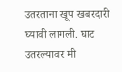उतरताना खूप खबरदारी घ्यावी लागली. घाट उतरल्यावर मी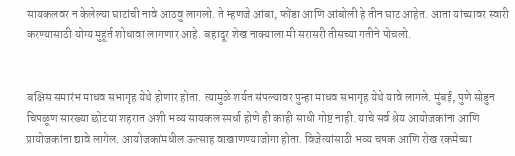सायकलवर न केलेल्या घाटांची नावे आठवु लागलो. ते म्हणजे आंबा, फोंडा आणि आंबोली हे तीन घाट आहेत. आता यांच्यावर स्वारी करण्यासाठी योग्य मुहूर्त शोधावा लागणार आहे. बहादूर शेख नाक्याला मी सरासरी तीसच्या गतीने पोचलो.


बक्षिस समारंभ माधव सभागृह येथे होणार होता. त्यामुळे शर्यत संपल्यावर पुन्हा माधव सभागृह येथे यावे लागले. मुंबई, पुणे सोडुन चिपळूण सारख्या छोटया शहरात अशी भव्य सायकल स्पर्धा होणे ही काही साधी गोष्ट नाही. याचे सर्व श्रेय आयोजकांना आणि प्रायोजकांना द्यावे लागेल. आयोजकांमधील ऊत्साह वाखाणण्याजोगा होता. विजेत्यांसाठी भव्य चषक आणि रोख रकमेच्या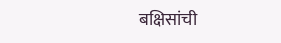बक्षिसांची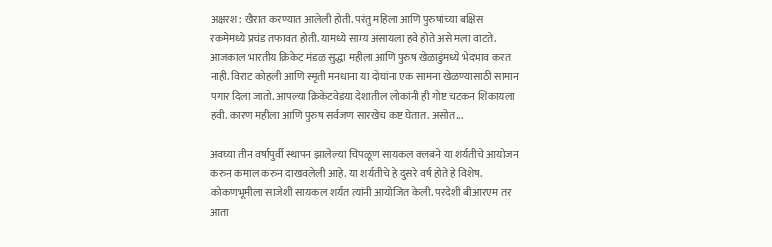अक्षरश: खैरात करण्यात आलेली होती. परंतु महिला आणि पुरुषांच्या बक्षिस रकमेमध्ये प्रचंड तफावत होती. यामध्ये साम्य असायला हवे होते असे मला वाटते. आजकाल भारतीय क्रिकेट मंडळ सुद्धा महीला आणि पुरुष खेळाडुंमध्ये भेदभाव करत नाही. विराट कोहली आणि स्मृती मनधाना या दोघांना एक सामना खेळण्यासाठी सामान पगार दिला जातो. आपल्या क्रिकेटवेडया देशातील लोकांनी ही गोष्ट चटकन शिकायला हवी. कारण महीला आणि पुरुष सर्वजण सारखेच कष्ट घेतात. असोत...

अवघ्या तीन वर्षापुर्वी स्थापन झालेल्या चिपळूण सायकल क्लबने या शर्यतीचे आयोजन करुन कमाल करुन दाखवलेली आहे. या शर्यतीचे हे दुसरे वर्ष होते हे विशेष. कोकणभूमीला साजेशी सायकल शर्यत त्यांनी आयोजित केली. परदेशी बीआरएम तर आता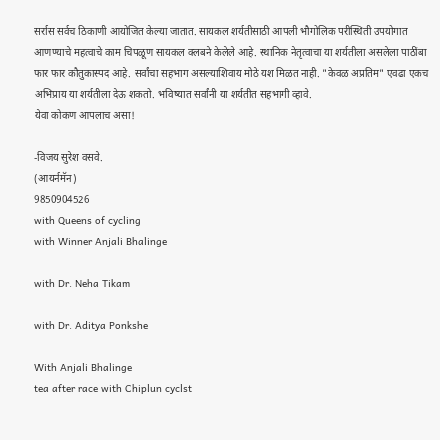सर्रास सर्वच ठिकाणी आयोजित केल्या जातात. सायकल शर्यतीसाठी आपली भौगोलिक परीस्थिती उपयोगात आणण्याचे महत्वाचे काम चिपळूण सायकल क्लबने केलेले आहे. स्थानिक नेतृत्वाचा या शर्यतीला असलेला पाठींबा फार फार कौतुकास्पद आहे. सर्वांचा सहभाग असल्याशिवाय मोठे यश मिळत नाही. "केवळ अप्रतिम" एवढा एकच अभिप्राय या शर्यतीला देऊ शकतो. भविष्यात सर्वांनी या शर्यतीत सहभागी व्हावे.
येवा कोकण आपलाच असा!

-विजय सुरेश वसवे.
(आयर्नमॅन)
9850904526
with Queens of cycling
with Winner Anjali Bhalinge

with Dr. Neha Tikam

with Dr. Aditya Ponkshe

With Anjali Bhalinge
tea after race with Chiplun cyclst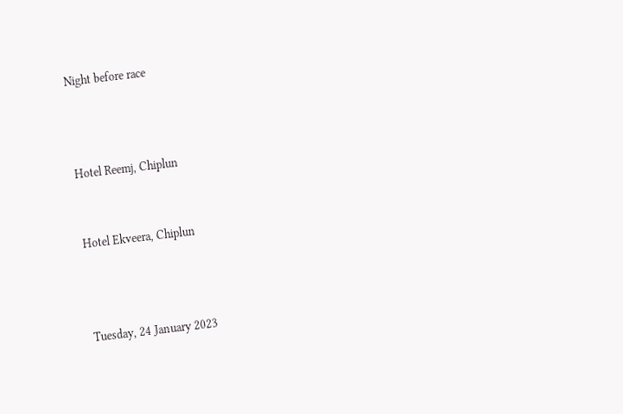Night before race



Hotel Reemj, Chiplun


Hotel Ekveera, Chiplun



Tuesday, 24 January 2023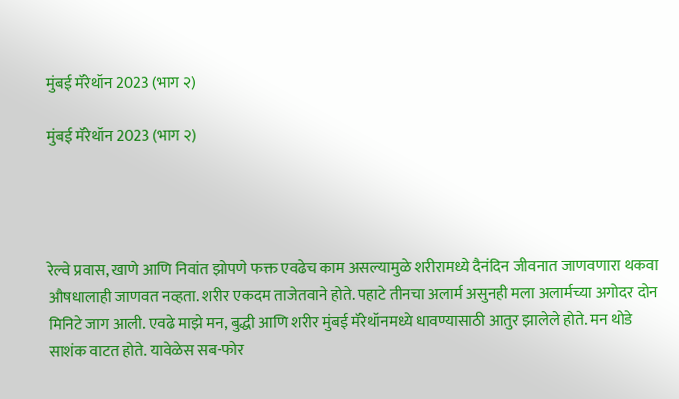मुंबई मॅरेथॉन 2023 (भाग २)

मुंबई मॅरेथॉन 2023 (भाग २)




रेल्वे प्रवास, खाणे आणि निवांत झोपणे फक्त एवढेच काम असल्यामुळे शरीरामध्ये दैनंदिन जीवनात जाणवणारा थकवा औषधालाही जाणवत नव्हता. शरीर एकदम ताजेतवाने होते. पहाटे तीनचा अलार्म असुनही मला अलार्मच्या अगोदर दोन मिनिटे जाग आली. एवढे माझे मन, बुद्धी आणि शरीर मुंबई मॅरेथॉनमध्ये धावण्यासाठी आतुर झालेले होते. मन थोडे साशंक वाटत होते. यावेळेस सब-फोर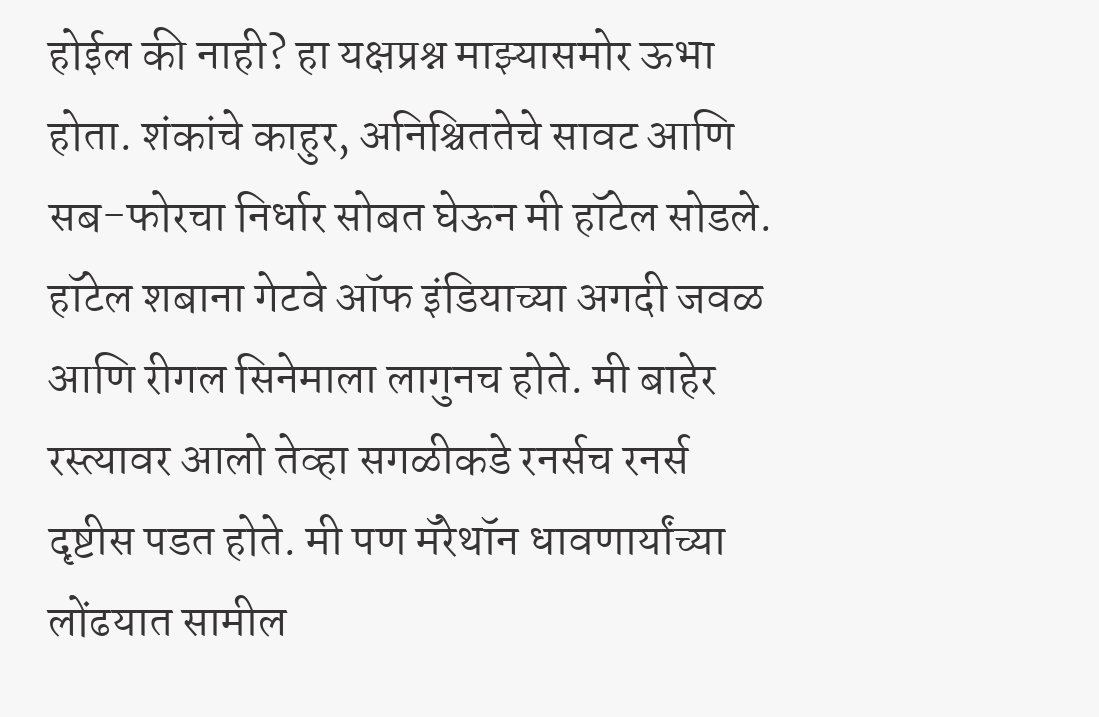होईल की नाही? हा यक्षप्रश्न माझ्यासमोर ऊभा होता. शंकांचे काहुर, अनिश्चिततेचे सावट आणि सब-फोरचा निर्धार सोबत घेऊन मी हॉटेल सोडले. हॉटेल शबाना गेटवे ऑफ इंडियाच्या अगदी जवळ आणि रीगल सिनेमाला लागुनच होते. मी बाहेर रस्त्यावर आलो तेव्हा सगळीकडे रनर्सच रनर्स दृष्टीस पडत होते. मी पण मॅरेथॉन धावणार्यांच्या लोंढयात सामील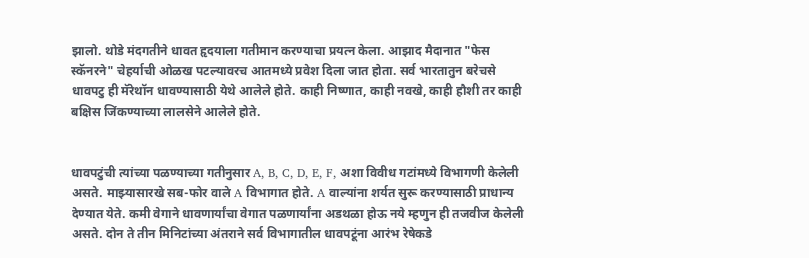झालो. थोडे मंदगतीने धावत हृदयाला गतीमान करण्याचा प्रयत्न केला. आझाद मैदानात "फेस स्कॅनरने" चेहर्याची ओळख पटल्यावरच आतमध्ये प्रवेश दिला जात होता. सर्व भारतातुन बरेचसे धावपटु ही मॅरेथॉन धावण्यासाठी येथे आलेले होते. काही निष्णात, काही नवखे, काही हौशी तर काही बक्षिस जिंकण्याच्या लालसेने आलेले होते.


धावपटुंची त्यांच्या पळण्याच्या गतीनुसार A, B, C, D, E, F, अशा विवीध गटांमध्ये विभागणी केलेली असते. माझ्यासारखे सब-फोर वाले A विभागात होते. A वाल्यांना शर्यत सुरू करण्यासाठी प्राधान्य देण्यात येते. कमी वेगाने धावणार्यांचा वेगात पळणार्यांना अडथळा होऊ नये म्हणुन ही तजवीज केलेली असते. दोन ते तीन मिनिटांच्या अंतराने सर्व विभागातील धावपटूंना आरंभ रेषेकडे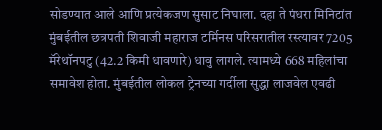सोडण्यात आले आणि प्रत्येकजण सुसाट निघाला. दहा ते पंधरा मिनिटांत मुंबईतील छत्रपती शिवाजी महाराज टर्मिनस परिसरातील रस्त्यावर 7205 मॅरेथॉनपटु (42.2 किमी धावणारे) धावु लागले. त्यामध्ये 668 महिलांचा समावेश होता. मुंबईतील लोकल ट्रेनच्या गर्दीला सुद्धा लाजवेल एवढी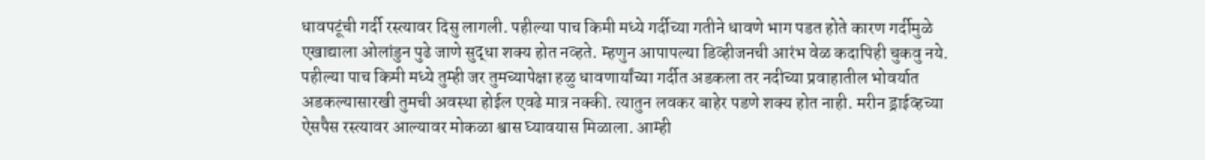धावपटूंची गर्दी रस्त्यावर दिसु लागली. पहील्या पाच किमी मध्ये गर्दीच्या गतीने धावणे भाग पडत होते कारण गर्दीमुळे एखाद्याला ओलांडुन पुढे जाणे सुद्धा शक्य होत नव्हते. म्हणुन आपापल्या डिव्हीजनची आरंभ वेळ कदापिही चुकवु नये. पहील्या पाच किमी मध्ये तुम्ही जर तुमच्यापेक्षा हळु धावणार्यांच्या गर्दीत अडकला तर नदीच्या प्रवाहातील भोवर्यात अडकल्यासारखी तुमची अवस्था होईल एवढे मात्र नक्की. त्यातुन लवकर बाहेर पडणे शक्य होत नाही. मरीन ड्राईव्हच्या ऐसपैस रस्त्यावर आल्यावर मोकळा श्वास घ्यावयास मिळाला. आम्ही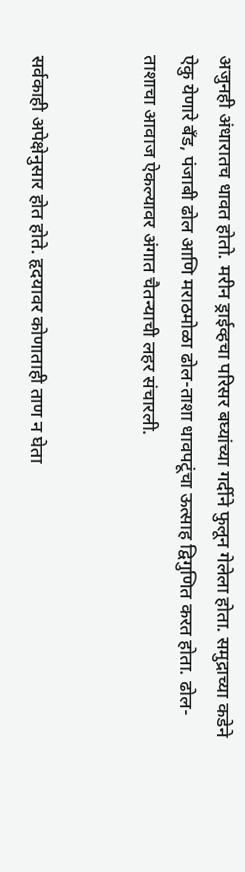अजुनही अंधारातच धावत होतो. मरीन ड्राईव्हचा परिसर बघ्यांच्या गर्दीने फुलून गेलेला होता. समुद्राच्या कडेने ऐकु येणारे बॅंड, पंजाबी ढोल आणि मराठमोळा ढोल-ताशा धावपटूंचा ऊत्साह द्विगुणित करत होता. ढोल-ताशाचा आवाज ऐकल्यावर अंगात चैतन्याची लहर संचारली.


सर्वकाही अपेक्षेनुसार होत होते. हृदयावर कोणाताही ताण न घेता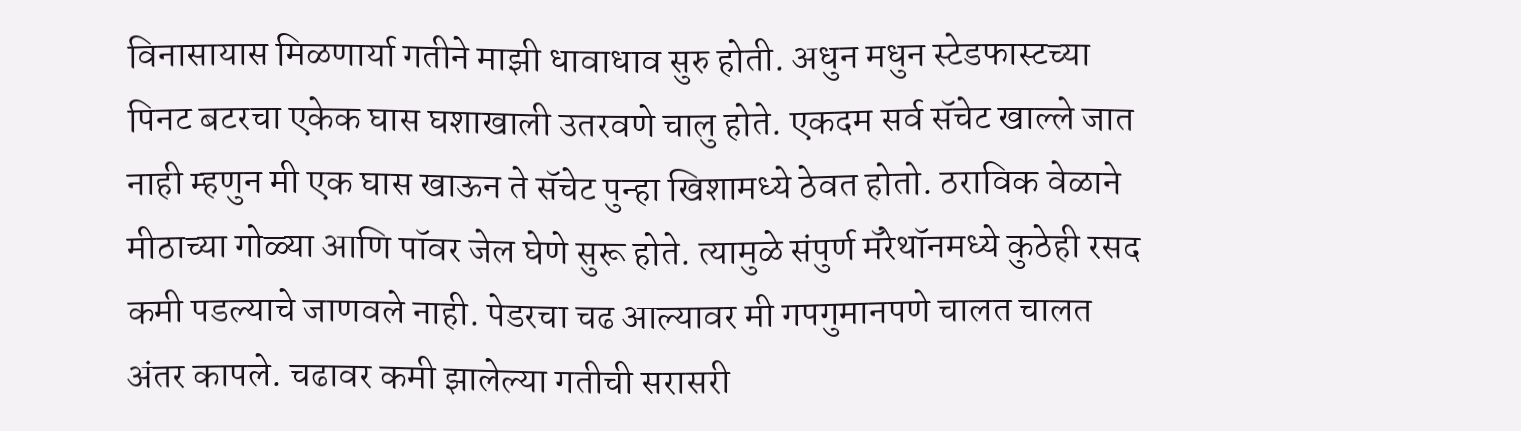विनासायास मिळणार्या गतीने माझी धावाधाव सुरु होती. अधुन मधुन स्टेडफास्टच्या पिनट बटरचा एकेक घास घशाखाली उतरवणे चालु होते. एकदम सर्व सॅचेट खाल्ले जात नाही म्हणुन मी एक घास खाऊन ते सॅचेट पुन्हा खिशामध्ये ठेवत होतो. ठराविक वेळाने मीठाच्या गोळ्या आणि पॉवर जेल घेणे सुरू होते. त्यामुळे संपुर्ण मॅरेथॉनमध्ये कुठेही रसद कमी पडल्याचे जाणवले नाही. पेडरचा चढ आल्यावर मी गपगुमानपणे चालत चालत अंतर कापले. चढावर कमी झालेल्या गतीची सरासरी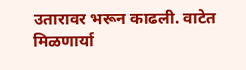उतारावर भरून काढली. वाटेत मिळणार्या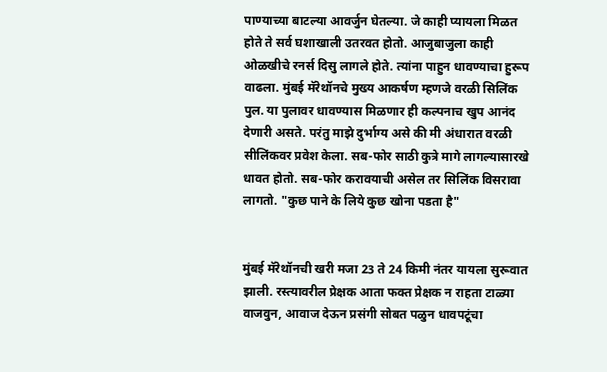पाण्याच्या बाटल्या आवर्जुन घेतल्या. जे काही प्यायला मिळत होते ते सर्व घशाखाली उतरवत होतो. आजुबाजुला काही ओळखीचे रनर्स दिसु लागले होते. त्यांना पाहुन धावण्याचा हुरूप वाढला. मुंबई मॅरेथॉनचे मुख्य आकर्षण म्हणजे वरळी सिलिंक पुल. या पुलावर धावण्यास मिळणार ही कल्पनाच खुप आनंद देणारी असते. परंतु माझे दुर्भाग्य असे की मी अंधारात वरळी सीलिंकवर प्रवेश केला. सब-फोर साठी कुत्रे मागे लागल्यासारखे धावत होतो. सब-फोर करावयाची असेल तर सिलिंक विसरावा लागतो. "कुछ पाने के लिये कुछ खोना पडता है"


मुंबई मॅरेथॉनची खरी मजा 23 ते 24 किमी नंतर यायला सुरूवात झाली. रस्त्यावरील प्रेक्षक आता फक्त प्रेक्षक न राहता टाळ्या वाजवुन, आवाज देऊन प्रसंगी सोबत पळुन धावपटूंचा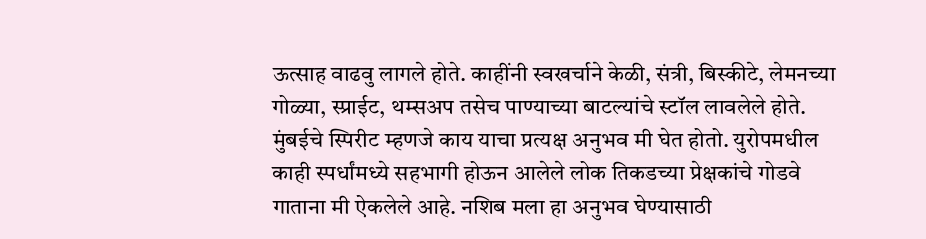ऊत्साह वाढवु लागले होते. काहींनी स्वखर्चाने केळी, संत्री, बिस्कीटे, लेमनच्या गोळ्या, स्प्राईट, थम्सअप तसेच पाण्याच्या बाटल्यांचे स्टॉल लावलेले होते. मुंबईचे स्पिरीट म्हणजे काय याचा प्रत्यक्ष अनुभव मी घेत होतो. युरोपमधील काही स्पर्धांमध्ये सहभागी होऊन आलेले लोक तिकडच्या प्रेक्षकांचे गोडवे गाताना मी ऐकलेले आहे. नशिब मला हा अनुभव घेण्यासाठी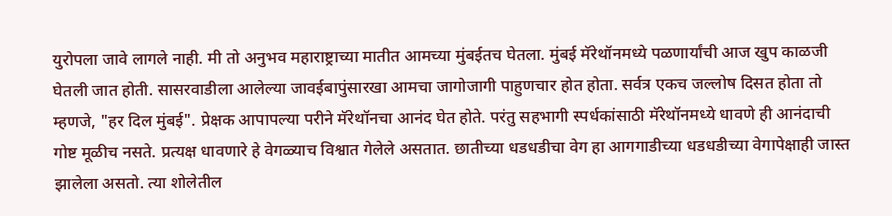युरोपला जावे लागले नाही. मी तो अनुभव महाराष्ट्राच्या मातीत आमच्या मुंबईतच घेतला. मुंबई मॅरेथॉनमध्ये पळणार्यांची आज खुप काळजी घेतली जात होती. सासरवाडीला आलेल्या जावईबापुंसारखा आमचा जागोजागी पाहुणचार होत होता. सर्वत्र एकच जल्लोष दिसत होता तो म्हणजे, "हर दिल मुंबई". प्रेक्षक आपापल्या परीने मॅरेथॉनचा आनंद घेत होते. परंतु सहभागी स्पर्धकांसाठी मॅरेथॉनमध्ये धावणे ही आनंदाची गोष्ट मूळीच नसते. प्रत्यक्ष धावणारे हे वेगळ्याच विश्वात गेलेले असतात. छातीच्या धडधडीचा वेग हा आगगाडीच्या धडधडीच्या वेगापेक्षाही जास्त झालेला असतो. त्या शोलेतील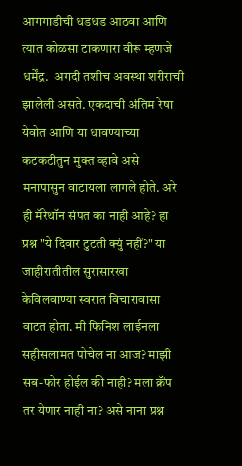आगगाडीची धडधड आठवा आणि त्यात कोळसा टाकणारा वीरू म्हणजे धर्मेंद्र.  अगदी तशीच अवस्था शरीराची झालेली असते. एकदाची अंतिम रेषा येवोत आणि या धावण्याच्या कटकटीतुन मुक्त व्हावे असे मनापासुन वाटायला लागले होते. अरे ही मॅरेथॉन संपत का नाही आहे? हा प्रश्न "ये दिवार टुटती क्युं नहीं?" या जाहीरातीतील सुरासारखा केविलवाण्या स्वरात विचारावासा वाटत होता. मी फिनिश लाईनला सहीसलामत पोचेल ना आज? माझी सब-फोर होईल की नाही? मला क्रॅंप तर येणार नाही ना? असे नाना प्रश्न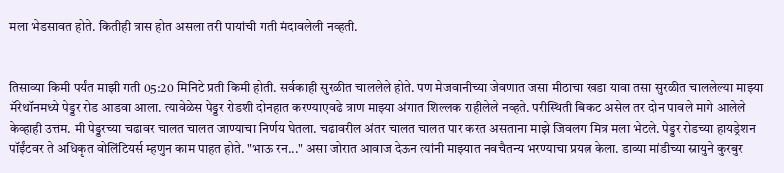मला भेडसावत होते. कितीही त्रास होत असला तरी पायांची गती मंदावलेली नव्हती.


तिसाव्या किमी पर्यंत माझी गती 05:20 मिनिटे प्रती किमी होती. सर्वकाही सुरळीत चाललेले होते. पण मेजवानीच्या जेवणात जसा मीठाचा खडा यावा तसा सुरळीत चाललेल्या माझ्या मॅरेथॉनमध्ये पेड्डर रोड आडवा आला. त्यावेळेस पेड्डर रोडशी दोनहात करण्याएवढे त्राण माझ्या अंगात शिल्लक राहीलेले नव्हते. परीस्थिती बिकट असेल तर दोन पावले मागे आलेले केव्हाही उत्तम. मी पेड्डरच्या चढावर चालत चालत जाण्याचा निर्णय घेतला. चढावरील अंतर चालत चालत पार करत असताना माझे जिवलग मित्र मला भेटले. पेड्डर रोडच्या हायड्रेशन पॉईंटवर ते अधिकृत वोलिंटियर्स म्हणुन काम पाहत होते. "भाऊ रन..." असा जोरात आवाज देऊन त्यांनी माझ्यात नवचैतन्य भरण्याचा प्रयत्न केला. डाव्या मांडीच्या स्नायुने कुरबुर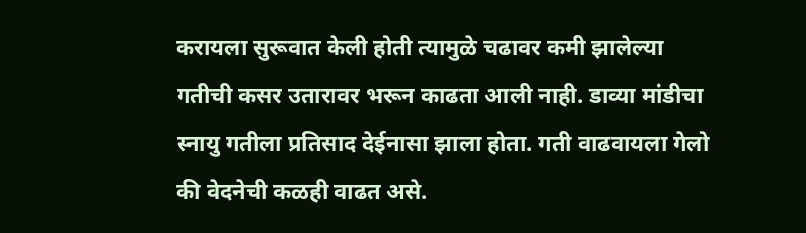करायला सुरूवात केली होती त्यामुळे चढावर कमी झालेल्या गतीची कसर उतारावर भरून काढता आली नाही. डाव्या मांडीचा स्नायु गतीला प्रतिसाद देईनासा झाला होता. गती वाढवायला गेलो की वेदनेची कळही वाढत असे.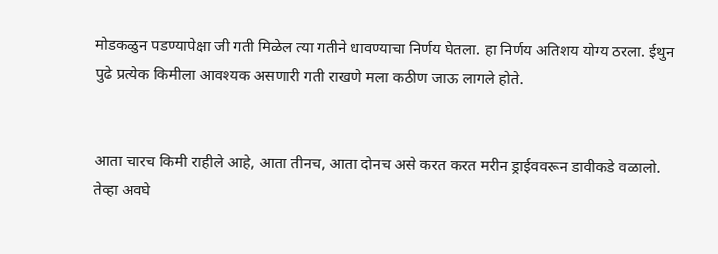मोडकळुन पडण्यापेक्षा जी गती मिळेल त्या गतीने धावण्याचा निर्णय घेतला. हा निर्णय अतिशय योग्य ठरला. ईथुन पुढे प्रत्येक किमीला आवश्यक असणारी गती राखणे मला कठीण जाऊ लागले होते.


आता चारच किमी राहीले आहे, आता तीनच, आता दोनच असे करत करत मरीन ड्राईववरून डावीकडे वळालो. तेव्हा अवघे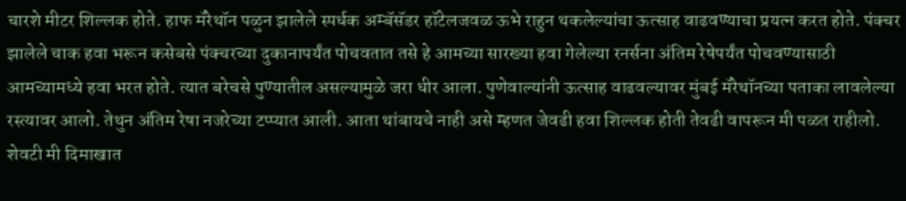चारशे मीटर शिल्लक होते. हाफ मॅरेथॉन पळुन झालेले स्पर्धक अम्बॅसॅडर हॉटेलजवळ ऊभे राहुन थकलेल्यांचा ऊत्साह वाढवण्याचा प्रयत्न करत होते. पंक्चर झालेले चाक हवा भरून कसेबसे पंक्चरच्या दुकानापर्यंत पोचवतात तसे हे आमच्या सारख्या हवा गेलेल्या रनर्सना अंतिम रेषेपर्यंत पोचवण्यासाठी आमच्यामध्ये हवा भरत होते. त्यात बरेचसे पुण्यातील असल्यामुळे जरा धीर आला. पुणेवाल्यांनी ऊत्साह वाढवल्यावर मुंबई मॅरेथॉनच्या पताका लावलेल्या रस्त्यावर आलो. तेथुन अंतिम रेषा नजरेच्या टप्प्यात आली. आता थांबायचे नाही असे म्हणत जेवढी हवा शिल्लक होती तेवढी वापरून मी पळत राहीलो. शेवटी मी दिमाखात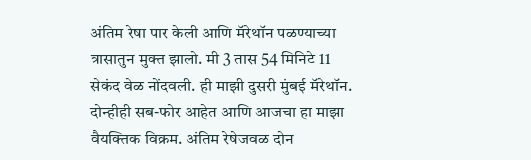अंतिम रेषा पार केली आणि मॅरेथॉन पळण्याच्या त्रासातुन मुक्त झालो. मी 3 तास 54 मिनिटे 11 सेकंद वेळ नोंदवली. ही माझी दुसरी मुंबई मॅरेथॉन. दोन्हीही सब-फोर आहेत आणि आजचा हा माझा वैयक्तिक विक्रम. अंतिम रेषेजवळ दोन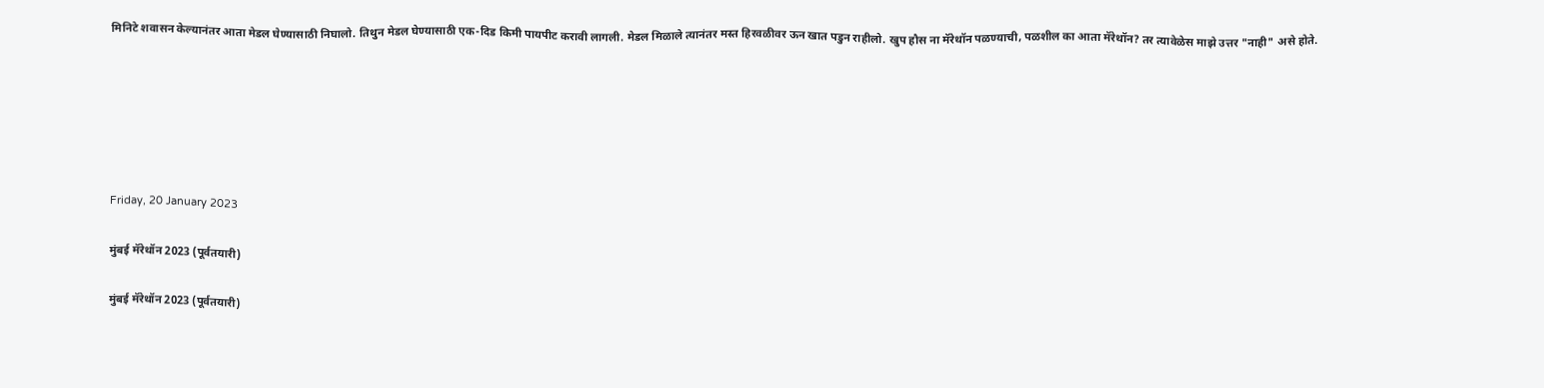मिनिटे शवासन केल्यानंतर आता मेडल घेण्यासाठी निघालो. तिथुन मेडल घेण्यासाठी एक-दिड किमी पायपीट करावी लागली. मेडल मिळाले त्यानंतर मस्त हिरवळीवर ऊन खात पडुन राहीलो. खुप हौस ना मॅरेथॉन पळण्याची, पळशील का आता मॅरेथॉन? तर त्यावेळेस माझे उत्तर "नाही" असे होते.






Friday, 20 January 2023

मुंबई मॅरेथॉन 2023 (पूर्वतयारी)

मुंबई मॅरेथॉन 2023 (पूर्वतयारी)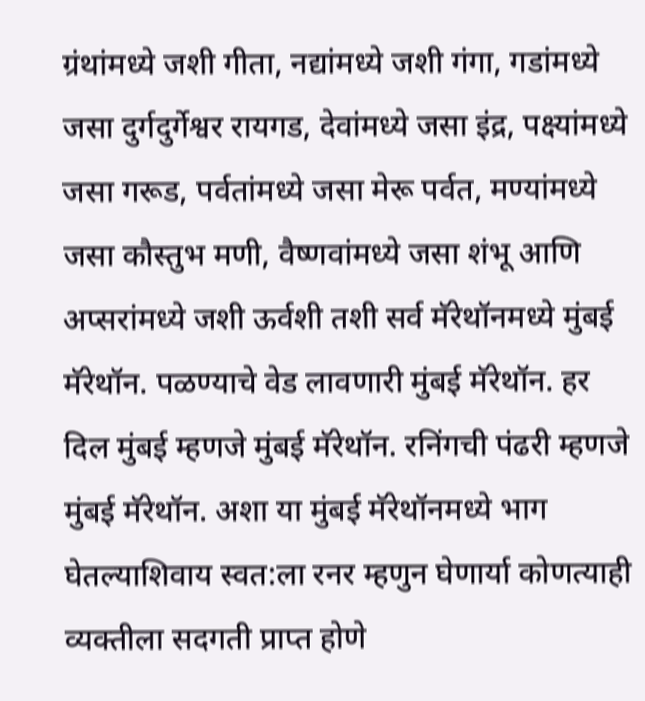ग्रंथांमध्ये जशी गीता, नद्यांमध्ये जशी गंगा, गडांमध्ये जसा दुर्गदुर्गेश्वर रायगड, देवांमध्ये जसा इंद्र, पक्ष्यांमध्ये जसा गरूड, पर्वतांमध्ये जसा मेरू पर्वत, मण्यांमध्ये जसा कौस्तुभ मणी, वैष्णवांमध्ये जसा शंभू आणि अप्सरांमध्ये जशी ऊर्वशी तशी सर्व मॅरेथॉनमध्ये मुंबई मॅरेथॉन. पळण्याचे वेड लावणारी मुंबई मॅरेथॉन. हर दिल मुंबई म्हणजे मुंबई मॅरेथॉन. रनिंगची पंढरी म्हणजे मुंबई मॅरेथॉन. अशा या मुंबई मॅरेथॉनमध्ये भाग घेतल्याशिवाय स्वत:ला रनर म्हणुन घेणार्या कोणत्याही व्यक्तीला सदगती प्राप्त होणे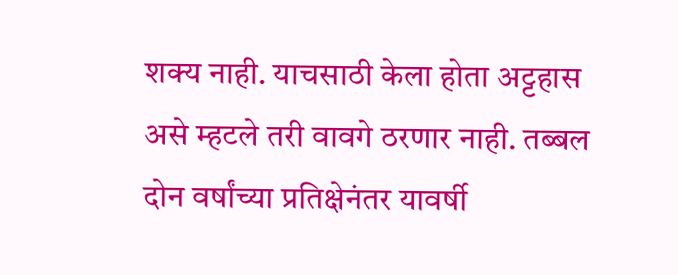शक्य नाही. याचसाठी केला होता अट्टहास असे म्हटले तरी वावगे ठरणार नाही. तब्बल दोन वर्षांच्या प्रतिक्षेनंतर यावर्षी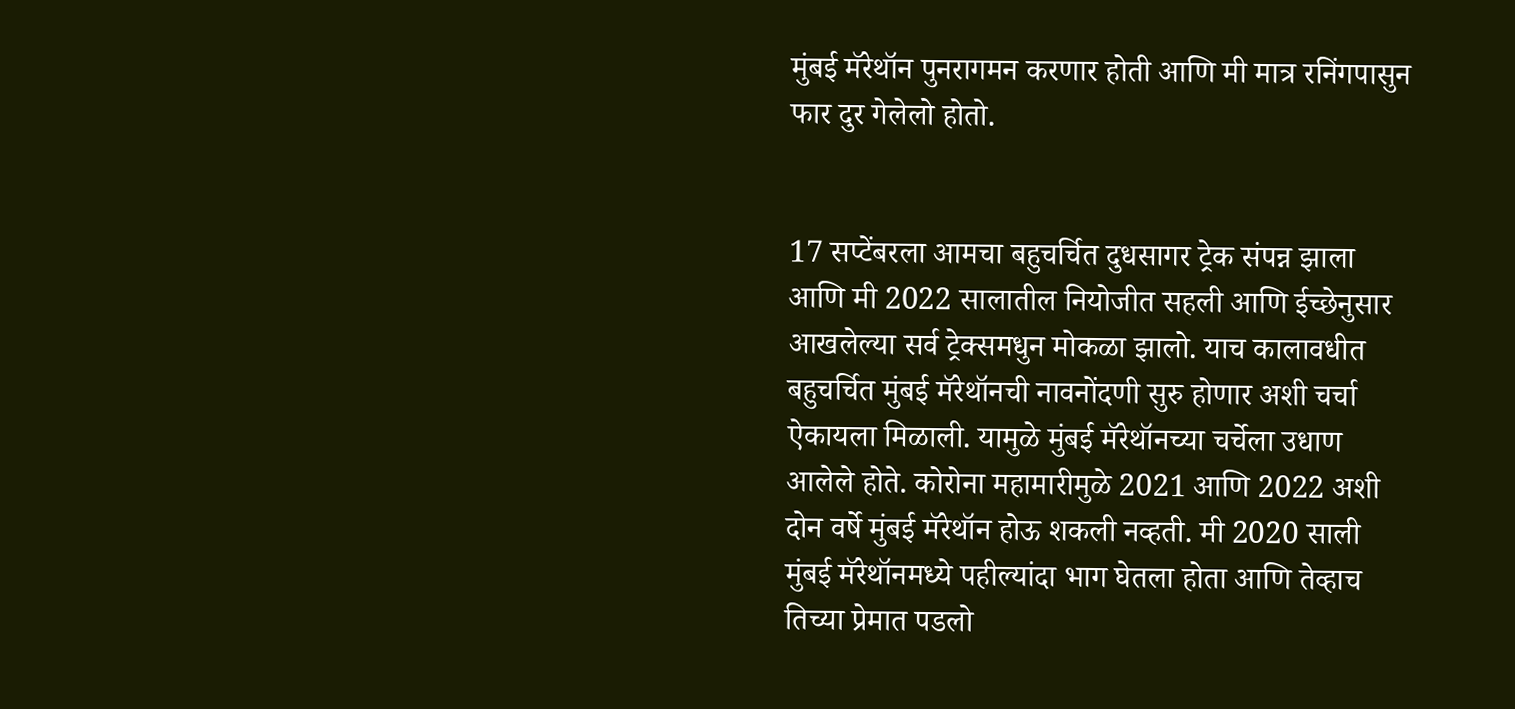मुंबई मॅरेथॉन पुनरागमन करणार होती आणि मी मात्र रनिंगपासुन फार दुर गेलेलो होतो.


17 सप्टेंबरला आमचा बहुचर्चित दुधसागर ट्रेक संपन्न झाला आणि मी 2022 सालातील नियोजीत सहली आणि ईच्छेनुसार आखलेल्या सर्व ट्रेक्समधुन मोकळा झालो. याच कालावधीत बहुचर्चित मुंबई मॅरेथॉनची नावनोंदणी सुरु होणार अशी चर्चा ऐकायला मिळाली. यामुळे मुंबई मॅरेथॉनच्या चर्चेला उधाण आलेले होते. कोरोना महामारीमुळे 2021 आणि 2022 अशी दोन वर्षे मुंबई मॅरेथॉन होऊ शकली नव्हती. मी 2020 साली मुंबई मॅरेथॉनमध्ये पहील्यांदा भाग घेतला होता आणि तेव्हाच तिच्या प्रेमात पडलो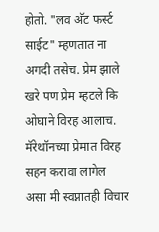होतो. "लव अ‍ॅट फर्स्ट साईट" म्हणतात ना अगदी तसेच. प्रेम झाले खरे पण प्रेम म्हटले कि ओघाने विरह आलाच. मॅरेथॉनच्या प्रेमात विरह सहन करावा लागेल असा मी स्वप्नातही विचार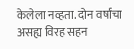केलेला नव्हता. दोन वर्षांचा असह्य विरह सहन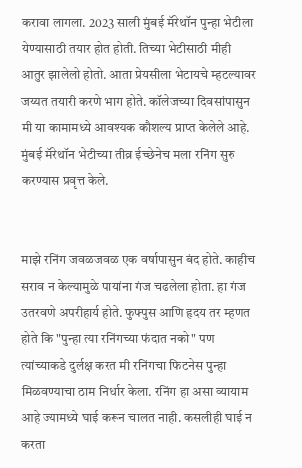करावा लागला. 2023 साली मुंबई मॅरेथॉन पुन्हा भेटीला येण्यासाठी तयार होत होती. तिच्या भेटीसाठी मीही आतुर झालेलो होतो. आता प्रेयसीला भेटायचे म्हटल्यावर जय्यत तयारी करणे भाग होते. कॉलेजच्या दिवसांपासुन मी या कामामध्ये आवश्यक कौशल्य प्राप्त केलेले आहे. मुंबई मॅरेथॉन भेटीच्या तीव्र ईच्छेनेच मला रनिंग सुरु करण्यास प्रवृत्त केले.


माझे रनिंग जवळजवळ एक वर्षापासुन बंद होते. काहीच सराव न केल्यामुळे पायांना गंज चढलेला होता. हा गंज उतरवणे अपरीहार्य होते. फुफ्पुस आणि हृदय तर म्हणत होते कि "पुन्हा त्या रनिंगच्या फंदात नको" पण त्यांच्याकडे दुर्लक्ष करत मी रनिंगचा फिटनेस पुन्हा मिळवण्याचा ठाम निर्धार केला. रनिंग हा असा व्यायाम आहे ज्यामध्ये घाई करून चालत नाही. कसलीही घाई न करता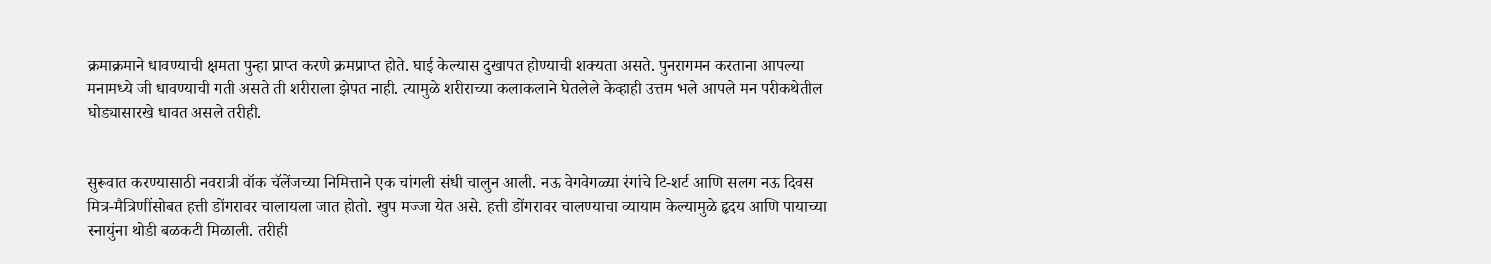क्रमाक्रमाने धावण्याची क्षमता पुन्हा प्राप्त करणे क्रमप्राप्त होते. घाई केल्यास दुखापत होण्याची शक्यता असते. पुनरागमन करताना आपल्या मनामध्ये जी धावण्याची गती असते ती शरीराला झेपत नाही. त्यामुळे शरीराच्या कलाकलाने घेतलेले केव्हाही उत्तम भले आपले मन परीकथेतील घोड्यासारखे धावत असले तरीही.


सुरूवात करण्यासाठी नवरात्री वॉक चॅलेंजच्या निमित्ताने एक चांगली संधी चालुन आली. नऊ वेगवेगळ्या रंगांचे टि-शर्ट आणि सलग नऊ दिवस मित्र-मैत्रिणींसोबत हत्ती डोंगरावर चालायला जात होतो. खुप मज्जा येत असे. हत्ती डोंगरावर चालण्याचा व्यायाम केल्यामुळे हृदय आणि पायाच्या स्नायुंना थोडी बळकटी मिळाली. तरीही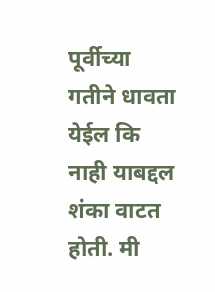पूर्वीच्या गतीने धावता येईल कि नाही याबद्दल शंका वाटत होती. मी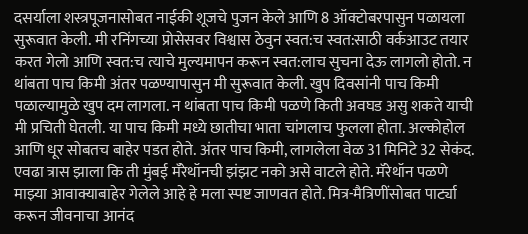दसर्याला शस्त्रपूजनासोबत नाईकी शूजचे पुजन केले आणि 8 ऑक्टोबरपासुन पळायला सुरूवात केली. मी रनिंगच्या प्रोसेसवर विश्वास ठेवुन स्वत:च स्वत:साठी वर्कआउट तयार करत गेलो आणि स्वत:च त्याचे मुल्यमापन करून स्वत:लाच सुचना देऊ लागलो होतो. न थांबता पाच किमी अंतर पळण्यापासुन मी सुरूवात केली. खुप दिवसांनी पाच किमी पळाल्यामुळे खुप दम लागला. न थांबता पाच किमी पळणे किती अवघड असु शकते याची मी प्रचिती घेतली. या पाच किमी मध्ये छातीचा भाता चांगलाच फुलला होता. अल्कोहोल आणि धूर सोबतच बाहेर पडत होते. अंतर पाच किमी, लागलेला वेळ 31 मिनिटे 32 सेकंद. एवढा त्रास झाला कि ती मुंबई मॅरेथॉनची झंझट नको असे वाटले होते. मॅरेथॉन पळणे माझ्या आवाक्याबाहेर गेलेले आहे हे मला स्पष्ट जाणवत होते. मित्र-मैत्रिणींसोबत पार्ट्या करून जीवनाचा आनंद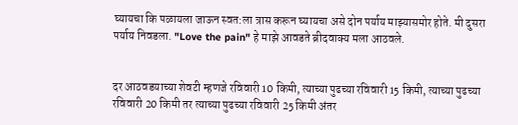घ्यायचा कि पळायला जाऊन स्वत:ला त्रास करून घ्यायचा असे दोन पर्याय माझ्यासमोर होते. मी दुसरा पर्याय निवडला. "Love the pain" हे माझे आवडते ब्रीदवाक्य मला आठवले.


दर आठवडयाच्या शेवटी म्हणजे रविवारी 10 किमी, त्याच्या पुढच्या रविवारी 15 किमी, त्याच्या पुढच्या रविवारी 20 किमी तर त्याच्या पुढच्या रविवारी 25 किमी अंतर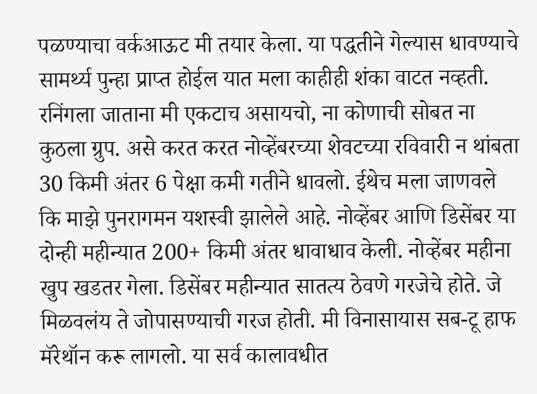पळण्याचा वर्कआऊट मी तयार केला. या पद्धतीने गेल्यास धावण्याचे सामर्थ्य पुन्हा प्राप्त होईल यात मला काहीही शंका वाटत नव्हती. रनिंगला जाताना मी एकटाच असायचो, ना कोणाची सोबत ना कुठला ग्रुप. असे करत करत नोव्हेंबरच्या शेवटच्या रविवारी न थांबता 30 किमी अंतर 6 पेक्षा कमी गतीने धावलो. ईथेच मला जाणवले कि माझे पुनरागमन यशस्वी झालेले आहे. नोव्हेंबर आणि डिसेंबर या दोन्ही महीन्यात 200+ किमी अंतर धावाधाव केली. नोव्हेंबर महीना खुप खडतर गेला. डिसेंबर महीन्यात सातत्य ठेवणे गरजेचे होते. जे मिळवलंय ते जोपासण्याची गरज होती. मी विनासायास सब-टू हाफ मॅरेथॉन करू लागलो. या सर्व कालावधीत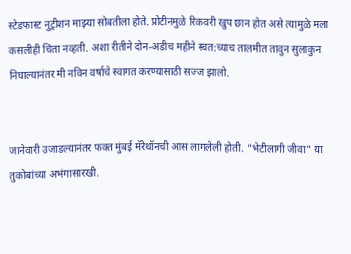स्टेडफास्ट नुट्रीशन माझ्या सोबतीला होते. प्रोटीनमुळे रिकवरी खुप छान होत असे त्यामुळे मला कसलीही चिंता नव्हती. अशा रीतीने दोन-अडीच महीने स्वत:च्याच तालमीत तावुन सुलाकुन निघाल्यानंतर मी नविन वर्षाचे स्वागत करण्यासाठी सज्ज झालो.


जानेवारी उजाडल्यानंतर फक्त मुंबई मॅरेथॉनची आस लागलेली होती. "भेटीलागी जीवा" या तुकोबांच्या अभंगासारखी.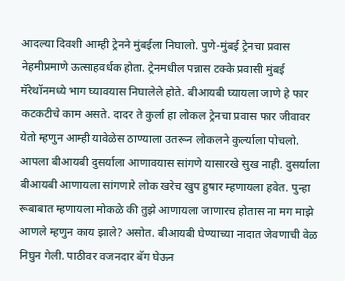आदल्या दिवशी आम्ही ट्रेनने मुंबईला निघालो. पुणे-मुंबई ट्रेनचा प्रवास नेहमीप्रमाणे ऊत्साहवर्धक होता. ट्रेनमधील पन्नास टक्के प्रवासी मुंबई मॅरेथॉनमध्ये भाग घ्यावयास निघालेले होते. बीआयबी घ्यायला जाणे हे फार कटकटीचे काम असते. दादर ते कुर्ला हा लोकल ट्रेनचा प्रवास फार जीवावर येतो म्हणुन आम्ही यावेळेस ठाण्याला उतरून लोकलने कुर्ल्याला पोचलो. आपला बीआयबी दुसर्याला आणावयास सांगणे यासारखे सुख नाही. दुसर्याला बीआयबी आणायला सांगणारे लोक खरेच खुप हुषार म्हणायला हवेत. पुन्हा रूबाबात म्हणायला मोकळे की तुझे आणायला जाणारच होतास ना मग माझे आणले म्हणुन काय झाले? असोत. बीआयबी घेण्याच्या नादात जेवणाची वेळ निघुन गेली. पाठीवर वजनदार बॅग घेऊन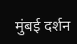मुंबई दर्शन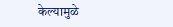केल्यामुळे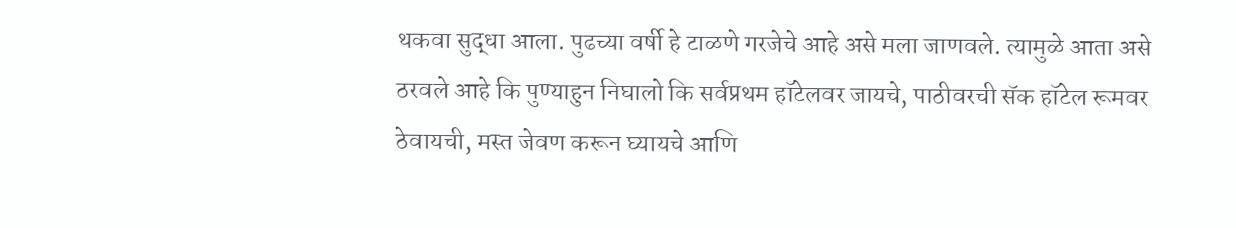थकवा सुद्धा आला. पुढच्या वर्षी हे टाळणे गरजेचे आहे असे मला जाणवले. त्यामुळे आता असे ठरवले आहे कि पुण्याहुन निघालो कि सर्वप्रथम हॉटेलवर जायचे, पाठीवरची सॅक हॉटेल रूमवर ठेवायची, मस्त जेवण करून घ्यायचे आणि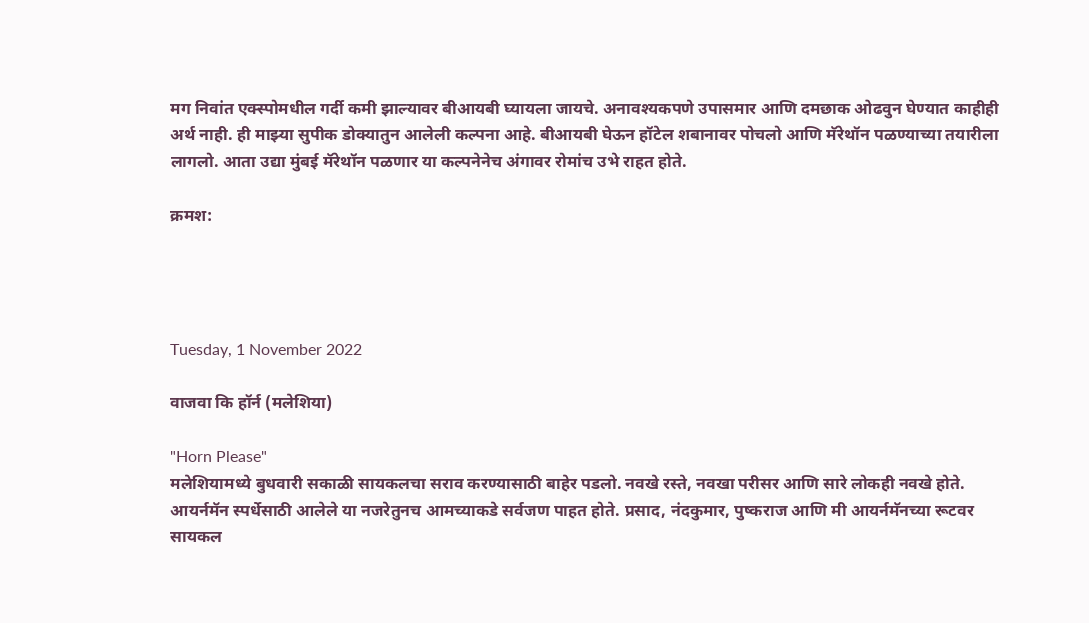मग निवांत एक्स्पोमधील गर्दी कमी झाल्यावर बीआयबी घ्यायला जायचे. अनावश्यकपणे उपासमार आणि दमछाक ओढवुन घेण्यात काहीही अर्थ नाही. ही माझ्या सुपीक डोक्यातुन आलेली कल्पना आहे. बीआयबी घेऊन हॉटेल शबानावर पोचलो आणि मॅरेथॉन पळण्याच्या तयारीला लागलो. आता उद्या मुंबई मॅरेथॉन पळणार या कल्पनेनेच अंगावर रोमांच उभे राहत होते.

क्रमश:




Tuesday, 1 November 2022

वाजवा कि हॉर्न (मलेशिया)

"Horn Please"
मलेशियामध्ये बुधवारी सकाळी सायकलचा सराव करण्यासाठी बाहेर पडलो. नवखे रस्ते, नवखा परीसर आणि सारे लोकही नवखे होते. आयर्नमॅन स्पर्धेसाठी आलेले या नजरेतुनच आमच्याकडे सर्वजण पाहत होते. प्रसाद, नंदकुमार, पुष्कराज आणि मी आयर्नमॅनच्या रूटवर सायकल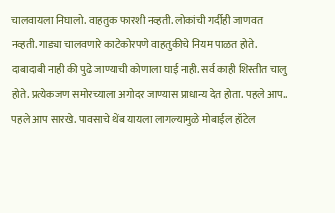चालवायला निघालो. वाहतुक फारशी नव्हती. लोकांची गर्दीही जाणवत नव्हती. गाड्या चालवणारे काटेकोरपणे वाहतुकीचे नियम पाळत होते. दाबादाबी नाही की पुढे जाण्याची कोणाला घाई नाही. सर्व काही शिस्तीत चालु होते. प्रत्येकजण समोरच्याला अगोदर जाण्यास प्राधान्य देत होता. पहले आप.. पहले आप सारखे. पावसाचे थेंब यायला लागल्यामुळे मोबाईल हॉटेल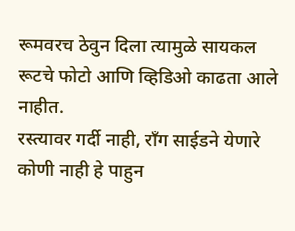रूमवरच ठेवुन दिला त्यामुळे सायकल रूटचे फोटो आणि व्हिडिओ काढता आले नाहीत.
रस्त्यावर गर्दी नाही, राँग साईडने येणारे कोणी नाही हे पाहुन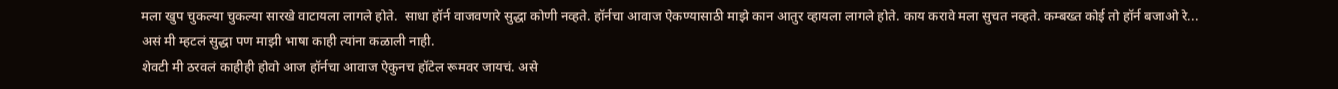मला खुप चुकल्या चुकल्या सारखे वाटायला लागले होते.  साधा हॉर्न वाजवणारे सुद्धा कोणी नव्हते. हॉर्नचा आवाज ऐकण्यासाठी माझे कान आतुर व्हायला लागले होते. काय करावे मला सुचत नव्हते. कम्बख्त कोई तो हॉर्न बजाओ रे... असं मी म्हटलं सुद्धा पण माझी भाषा काही त्यांना कळाली नाही.
शेवटी मी ठरवलं काहीही होवो आज हॉर्नचा आवाज ऐकुनच हॉटेल रूमवर जायचं. असे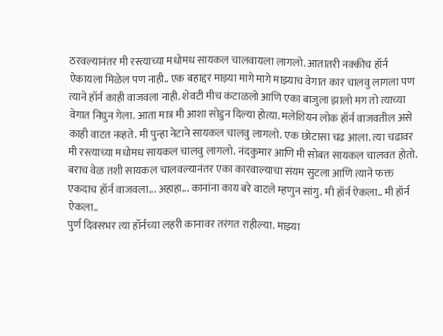ठरवल्यानंतर मी रस्त्याच्या मधोमध सायकल चालवायला लागलो. आतातरी नक्कीच हॉर्न ऐकायला मिळेल पण नाही.. एक बहाद्दर माझ्या मागे मागे माझ्याच वेगात कार चालवु लागला पण त्याने हॉर्न काही वाजवला नाही. शेवटी मीच कंटाळलो आणि एका बाजुला झालो मग तो त्याच्या वेगात निघुन गेला. आता मात्र मी आशा सोडुन दिल्या होत्या. मलेशियन लोक हॉर्न वाजवतील असे काही वाटत नव्हते. मी पुन्हा नेटाने सायकल चालवु लागलो. एक छोटासा चढ आला. त्या चढावर मी रस्त्याच्या मधोमध सायकल चालवु लागलो. नंदकुमार आणि मी सोबत सायकल चालवत होतो. बराच वेळ तशी सायकल चालवल्यानंतर एका कारवाल्याचा संयम सुटला आणि त्याने फक्त एकदाच हॉर्न वाजवला... अहाहा... कानांना काय बरे वाटले म्हणुन सांगु. मी हॉर्न ऐकला.. मी हॉर्न ऐकला..
पुर्ण दिवसभर त्या हॉर्नच्या लहरी कानावर तरंगत राहील्या. माझ्या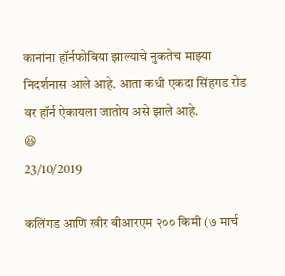कानांना हॉर्नफोबिया झाल्याचे नुकतेच माझ्या निदर्शनास आले आहे. आता कधी एकदा सिंहगड रोड वर हॉर्न ऐकायला जातोय असे झाले आहे.
😆
23/10/2019

कलिंगड आणि खीर बीआरएम २०० किमी (७ मार्च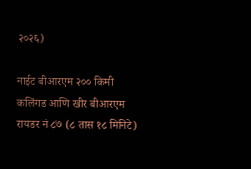२०२६)

नाईट बीआरएम २०० किमी कलिंगड आणि खीर बीआरएम रायडर नं ८७ (८ तास १८ मिनिटे)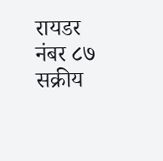रायडर नंबर ८७ सक्रीय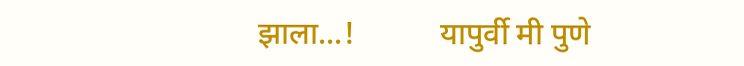झाला...!           यापुर्वी मी पुणे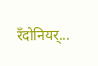रँदोनियर्...